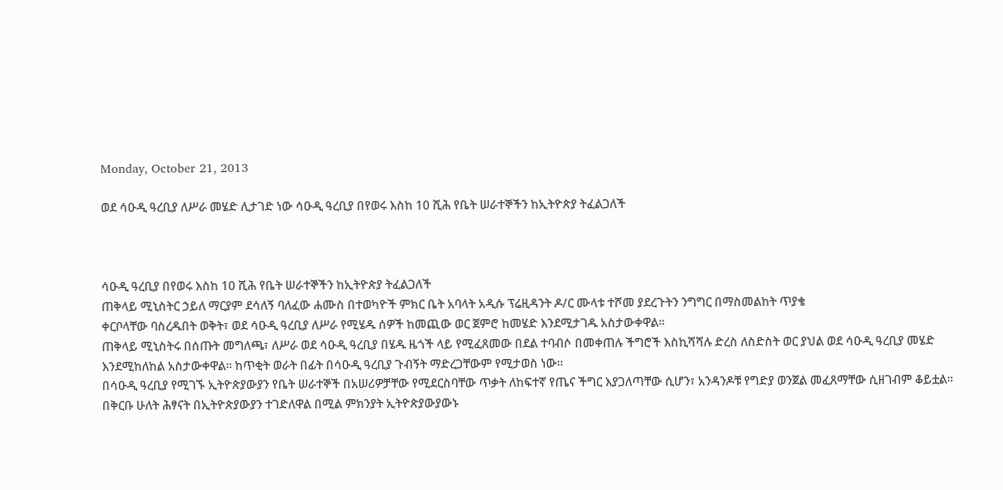Monday, October 21, 2013

ወደ ሳዑዲ ዓረቢያ ለሥራ መሄድ ሊታገድ ነው ሳዑዲ ዓረቢያ በየወሩ እስከ 10 ሺሕ የቤት ሠራተኞችን ከኢትዮጵያ ትፈልጋለች



ሳዑዲ ዓረቢያ በየወሩ እስከ 10 ሺሕ የቤት ሠራተኞችን ከኢትዮጵያ ትፈልጋለች
ጠቅላይ ሚኒስትር ኃይለ ማርያም ደሳለኝ ባለፈው ሐሙስ በተወካዮች ምክር ቤት አባላት አዲሱ ፕሬዚዳንት ዶ/ር ሙላቱ ተሾመ ያደረጉትን ንግግር በማስመልከት ጥያቄ
ቀርቦላቸው ባስረዱበት ወቅት፣ ወደ ሳዑዲ ዓረቢያ ለሥራ የሚሄዱ ሰዎች ከመጪው ወር ጀምሮ ከመሄድ እንደሚታገዱ አስታውቀዋል፡፡
ጠቅላይ ሚኒስትሩ በሰጡት መግለጫ፣ ለሥራ ወደ ሳዑዲ ዓረቢያ በሄዱ ዜጎች ላይ የሚፈጸመው በደል ተባብሶ በመቀጠሉ ችግሮች እስኪሻሻሉ ድረስ ለስድስት ወር ያህል ወደ ሳዑዲ ዓረቢያ መሄድ እንደሚከለከል አስታውቀዋል፡፡ ከጥቂት ወራት በፊት በሳዑዲ ዓረቢያ ጉብኝት ማድረጋቸውም የሚታወስ ነው፡፡
በሳዑዲ ዓረቢያ የሚገኙ ኢትዮጵያውያን የቤት ሠራተኞች በአሠሪዎቻቸው የሚደርስባቸው ጥቃት ለከፍተኛ የጤና ችግር እያጋለጣቸው ሲሆን፣ አንዳንዶቹ የግድያ ወንጀል መፈጸማቸው ሲዘገብም ቆይቷል፡፡ በቅርቡ ሁለት ሕፃናት በኢትዮጵያውያን ተገድለዋል በሚል ምክንያት ኢትዮጵያውያውኑ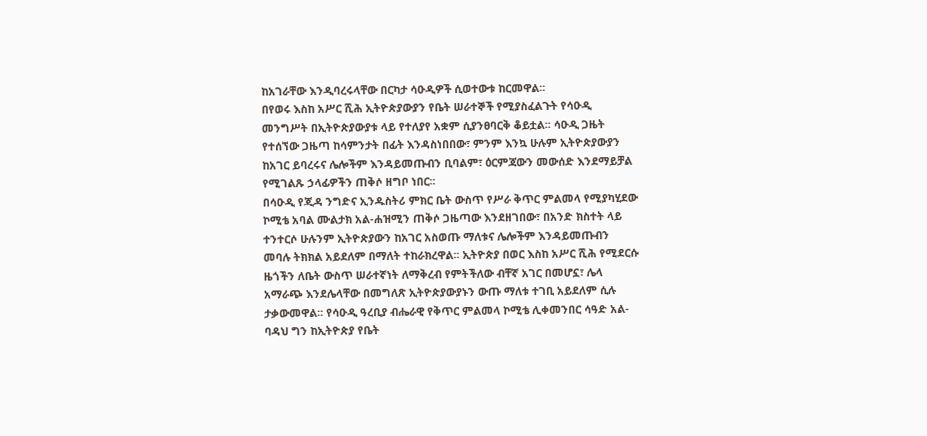ከአገራቸው እንዲባረሩላቸው በርካታ ሳዑዲዎች ሲወተውቱ ከርመዋል፡፡
በየወሩ እስከ አሥር ሺሕ ኢትዮጵያውያን የቤት ሠራተኞች የሚያስፈልጉት የሳዑዲ መንግሥት በኢትዮጵያውያቱ ላይ የተለያየ አቋም ሲያንፀባርቅ ቆይቷል፡፡ ሳዑዲ ጋዜት የተሰኘው ጋዜጣ ከሳምንታት በፊት እንዳስነበበው፣ ምንም እንኳ ሁሉም ኢትዮጵያውያን ከአገር ይባረሩና ሌሎችም እንዳይመጡብን ቢባልም፣ ዕርምጃውን መውሰድ እንደማይቻል የሚገልጹ ኃላፊዎችን ጠቅሶ ዘግቦ ነበር፡፡
በሳዑዲ የጂዳ ንግድና ኢንዱስትሪ ምክር ቤት ውስጥ የሥራ ቅጥር ምልመላ የሚያካሂደው ኮሚቴ አባል ሙልታክ አል-ሐዝሚን ጠቅሶ ጋዜጣው እንደዘገበው፣ በአንድ ክስተት ላይ ተንተርሶ ሁሉንም ኢትዮጵያውን ከአገር አስወጡ ማለቱና ሌሎችም እንዳይመጡብን መባሉ ትክክል አይደለም በማለት ተከራክረዋል፡፡ ኢትዮጵያ በወር እስከ አሥር ሺሕ የሚደርሱ ዜጎችን ለቤት ውስጥ ሠራተኛነት ለማቅረብ የምትችለው ብቸኛ አገር በመሆኗ፣ ሌላ አማራጭ እንደሌላቸው በመግለጽ ኢትዮጵያውያኑን ውጡ ማለቱ ተገቢ አይደለም ሲሉ ታቃውመዋል፡፡ የሳዑዲ ዓረቢያ ብሔራዊ የቅጥር ምልመላ ኮሚቴ ሊቀመንበር ሳዓድ አል-ባዳህ ግን ከኢትዮጵያ የቤት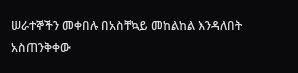ሠራተኞችን መቀበሉ በአስቸኳይ መከልከል እንዳለበት አስጠንቅቀው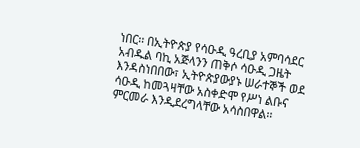ነበር፡፡ በኢትዮጵያ የሳዑዲ ዓረቢያ አምባሳደር አብዱል ባኪ አጅላንን ጠቅሶ ሳዑዲ ጋዜት እንዳስነበበው፣ ኢትዮጵያውያኑ ሠራተኞች ወደ ሳዑዲ ከመጓዛቸው አስቀድሞ የሥነ ልቡና ምርመራ እንዲደረግላቸው አሳስበዋል፡፡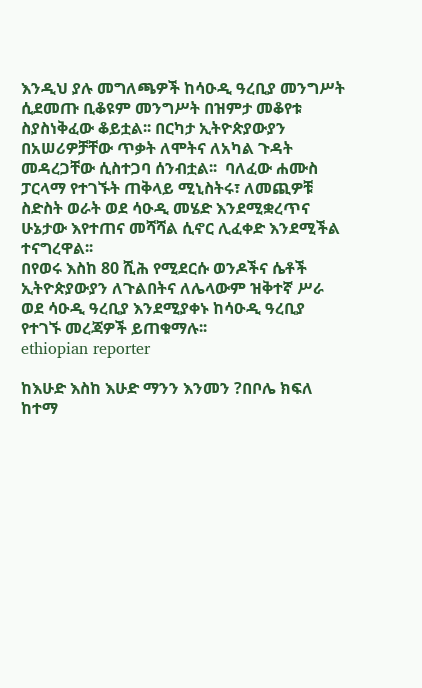እንዲህ ያሉ መግለጫዎች ከሳዑዲ ዓረቢያ መንግሥት ሲደመጡ ቢቆዩም መንግሥት በዝምታ መቆየቱ ስያስነቅፈው ቆይቷል፡፡ በርካታ ኢትዮጵያውያን በአሠሪዎቻቸው ጥቃት ለሞትና ለአካል ጉዳት መዳረጋቸው ሲስተጋባ ሰንብቷል፡፡  ባለፈው ሐሙስ ፓርላማ የተገኙት ጠቅላይ ሚኒስትሩ፣ ለመጪዎቹ ስድስት ወራት ወደ ሳዑዲ መሄድ እንደሚቋረጥና ሁኔታው እየተጠና መሻሻል ሲኖር ሊፈቀድ እንደሚችል ተናግረዋል፡፡
በየወሩ እስከ 80 ሺሕ የሚደርሱ ወንዶችና ሴቶች ኢትዮጵያውያን ለጉልበትና ለሌላውም ዝቅተኛ ሥራ ወደ ሳዑዲ ዓረቢያ እንደሚያቀኑ ከሳዑዲ ዓረቢያ የተገኙ መረጃዎች ይጠቁማሉ፡፡
ethiopian reporter

ከእሁድ እስከ እሁድ ማንን እንመን ?በቦሌ ክፍለ ከተማ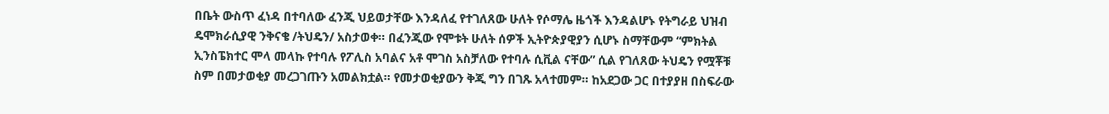በቤት ውስጥ ፈነዳ በተባለው ፈንጂ ህይወታቸው እንዳለፈ የተገለጸው ሁለት የሶማሌ ዜጎች እንዳልሆኑ የትግራይ ህዝብ ዴሞክራሲያዊ ንቅናቄ /ትህዴን/ አስታወቀ። በፈንጂው የሞቱት ሁለት ሰዎች ኢትዮጵያዊያን ሲሆኑ ስማቸውም “ምክትል ኢንስፔክተር ሞላ መላኩ የተባሉ የፖሊስ አባልና አቶ ሞገስ አስቻለው የተባሉ ሲቪል ናቸው” ሲል የገለጸው ትህዴን የሟቾቹ ስም በመታወቂያ መረጋገጡን አመልክቷል። የመታወቂያውን ቅጂ ግን በገጹ አላተመም። ከአደጋው ጋር በተያያዘ በስፍራው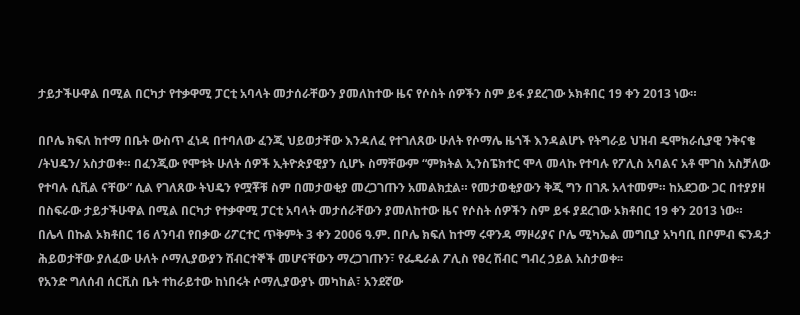ታይታችሁዋል በሚል በርካታ የተቃዋሚ ፓርቲ አባላት መታሰራቸውን ያመለከተው ዜና የሶስት ሰዎችን ስም ይፋ ያደረገው ኦክቶበር 19 ቀን 2013 ነው።

በቦሌ ክፍለ ከተማ በቤት ውስጥ ፈነዳ በተባለው ፈንጂ ህይወታቸው እንዳለፈ የተገለጸው ሁለት የሶማሌ ዜጎች እንዳልሆኑ የትግራይ ህዝብ ዴሞክራሲያዊ ንቅናቄ /ትህዴን/ አስታወቀ። በፈንጂው የሞቱት ሁለት ሰዎች ኢትዮጵያዊያን ሲሆኑ ስማቸውም “ምክትል ኢንስፔክተር ሞላ መላኩ የተባሉ የፖሊስ አባልና አቶ ሞገስ አስቻለው የተባሉ ሲቪል ናቸው” ሲል የገለጸው ትህዴን የሟቾቹ ስም በመታወቂያ መረጋገጡን አመልክቷል። የመታወቂያውን ቅጂ ግን በገጹ አላተመም። ከአደጋው ጋር በተያያዘ በስፍራው ታይታችሁዋል በሚል በርካታ የተቃዋሚ ፓርቲ አባላት መታሰራቸውን ያመለከተው ዜና የሶስት ሰዎችን ስም ይፋ ያደረገው ኦክቶበር 19 ቀን 2013 ነው።
በሌላ በኩል ኦክቶበር 16 ለንባብ የበቃው ሪፖርተር ጥቅምት 3 ቀን 2006 ዓ.ም. በቦሌ ክፍለ ከተማ ሩዋንዳ ማዞሪያና ቦሌ ሚካኤል መግቢያ አካባቢ በቦምብ ፍንዳታ ሕይወታቸው ያለፈው ሁለት ሶማሊያውያን ሽብርተኞች መሆናቸውን ማረጋገጡን፣ የፌዴራል ፖሊስ የፀረ ሽብር ግብረ ኃይል አስታወቀ፡፡
የአንድ ግለሰብ ሰርቪስ ቤት ተከራይተው ከነበሩት ሶማሊያውያኑ መካከል፣ አንደኛው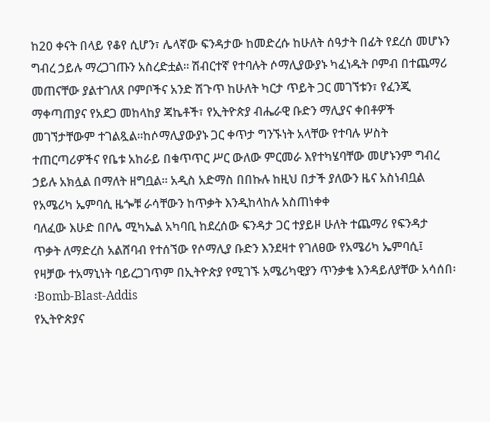ከ20 ቀናት በላይ የቆየ ሲሆን፣ ሌላኛው ፍንዳታው ከመድረሱ ከሁለት ሰዓታት በፊት የደረሰ መሆኑን ግብረ ኃይሉ ማረጋገጡን አስረድቷል፡፡ ሽብርተኛ የተባሉት ሶማሊያውያኑ ካፈነዱት ቦምብ በተጨማሪ መጠናቸው ያልተገለጸ ቦምቦችና አንድ ሽጉጥ ከሁለት ካርታ ጥይት ጋር መገኘቱን፣ የፈንጂ ማቀጣጠያና የአደጋ መከላከያ ጃኬቶች፣ የኢትዮጵያ ብሔራዊ ቡድን ማሊያና ቀበቶዎች መገኘታቸውም ተገልጿል፡፡ከሶማሊያውያኑ ጋር ቀጥታ ግንኙነት አላቸው የተባሉ ሦስት ተጠርጣሪዎችና የቤቱ አከራይ በቁጥጥር ሥር ውለው ምርመራ እየተካሄባቸው መሆኑንም ግብረ ኃይሉ አክሏል በማለት ዘግቧል። አዲስ አድማስ በበኩሉ ከዚህ በታች ያለውን ዜና አስነብቧል
የአሜሪካ ኤምባሲ ዜጐቹ ራሳቸውን ከጥቃት እንዲከላከሉ አስጠነቀቀ
ባለፈው እሁድ በቦሌ ሚካኤል አካባቢ ከደረሰው ፍንዳታ ጋር ተያይዞ ሁለት ተጨማሪ የፍንዳታ ጥቃት ለማድረስ አልሸባብ የተሰኘው የሶማሊያ ቡድን እንደዛተ የገለፀው የአሜሪካ ኤምባሲ፤ የዛቻው ተአማኒነት ባይረጋገጥም በኢትዮጵያ የሚገኙ አሜሪካዊያን ጥንቃቄ እንዳይለያቸው አሳሰበ፡፡Bomb-Blast-Addis
የኢትዮጵያና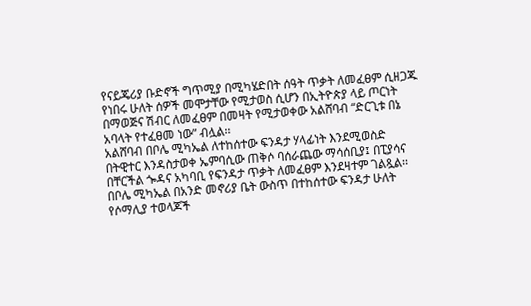የናይጄሪያ ቡድኖች ግጥሚያ በሚካሄድበት ሰዓት ጥቃት ለመፈፀም ሲዘጋጁ የነበሩ ሁለት ሰዎች መሞታቸው የሚታወስ ሲሆን በኢትዮጵያ ላይ ጦርነት በማወጅና ሽብር ለመፈፀም በመዛት የሚታወቀው አልሸባብ “ድርጊቱ በኔ አባላት የተፈፀመ ነው” ብሏል፡፡
አልሸባብ በቦሌ ሚካኤል ለተከሰተው ፍንዳታ ሃላፊነት እንደሚወስድ በትዊተር እንዳስታወቀ ኤምባሲው ጠቅሶ ባሰራጨው ማሳሰቢያ፤ በፒያሳና በቸርችል ጐዳና አካባቢ የፍንዳታ ጥቃት ለመፈፀም እንደዛተም ገልጿል፡፡
በቦሌ ሚካኤል በአንድ መኖሪያ ቤት ውስጥ በተከሰተው ፍንዳታ ሁለት የሶማሊያ ተወላጆች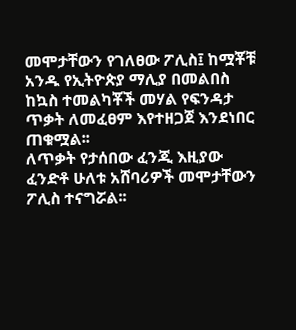መሞታቸውን የገለፀው ፖሊስ፤ ከሟቾቹ አንዱ የኢትዮጵያ ማሊያ በመልበስ ከኳስ ተመልካቾች መሃል የፍንዳታ ጥቃት ለመፈፀም እየተዘጋጀ እንደነበር ጠቁሟል፡፡
ለጥቃት የታሰበው ፈንጂ እዚያው ፈንድቶ ሁለቱ አሸባሪዎች መሞታቸውን ፖሊስ ተናግሯል፡፡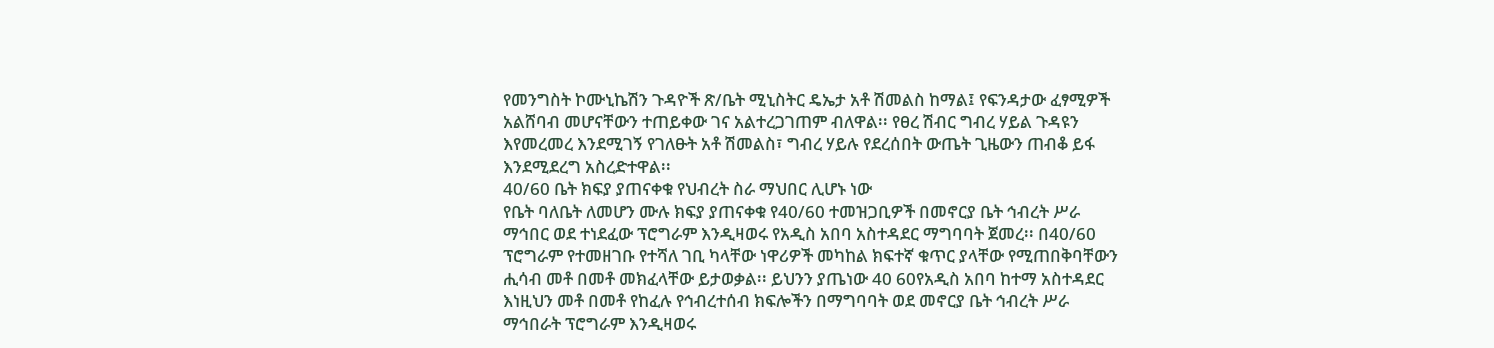የመንግስት ኮሙኒኬሽን ጉዳዮች ጽ/ቤት ሚኒስትር ዴኤታ አቶ ሽመልስ ከማል፤ የፍንዳታው ፈፃሚዎች አልሸባብ መሆናቸውን ተጠይቀው ገና አልተረጋገጠም ብለዋል፡፡ የፀረ ሽብር ግብረ ሃይል ጉዳዩን እየመረመረ እንደሚገኝ የገለፁት አቶ ሽመልስ፣ ግብረ ሃይሉ የደረሰበት ውጤት ጊዜውን ጠብቆ ይፋ እንደሚደረግ አስረድተዋል፡፡
40/60 ቤት ክፍያ ያጠናቀቁ የህብረት ስራ ማህበር ሊሆኑ ነው
የቤት ባለቤት ለመሆን ሙሉ ክፍያ ያጠናቀቁ የ40/60 ተመዝጋቢዎች በመኖርያ ቤት ኅብረት ሥራ ማኅበር ወደ ተነደፈው ፕሮግራም እንዲዛወሩ የአዲስ አበባ አስተዳደር ማግባባት ጀመረ፡፡ በ40/60 ፕሮግራም የተመዘገቡ የተሻለ ገቢ ካላቸው ነዋሪዎች መካከል ክፍተኛ ቁጥር ያላቸው የሚጠበቅባቸውን ሒሳብ መቶ በመቶ መክፈላቸው ይታወቃል፡፡ ይህንን ያጤነው 40 60የአዲስ አበባ ከተማ አስተዳደር እነዚህን መቶ በመቶ የከፈሉ የኅብረተሰብ ክፍሎችን በማግባባት ወደ መኖርያ ቤት ኅብረት ሥራ ማኅበራት ፕሮግራም እንዲዛወሩ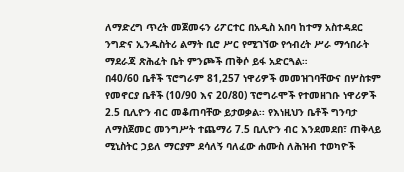ለማድረግ ጥረት መጀመሩን ሪፖርተር በአዲስ አበባ ከተማ አስተዳደር ንግድና ኢንዱስትሪ ልማት ቢሮ ሥር የሚገኘው የኅብረት ሥራ ማኅበራት ማደራጃ ጽሕፈት ቤት ምንጮች ጠቅሶ ይፋ አድርጓል።
በ40/60 ቤቶች ፕሮግራም 81,257 ነዋሪዎች መመዝገባቸውና በሦስቱም የመኖርያ ቤቶች (10/90 እና 20/80) ፕሮግራሞች የተመዘገቡ ነዋሪዎች 2.5 ቢሊዮን ብር መቆጠባቸው ይታወቃል፡፡ የእነዚህን ቤቶች ግንባታ ለማስጀመር መንግሥት ተጨማሪ 7.5 ቢሊዮን ብር እንደመደበ፣ ጠቅላይ ሚኒስትር ኃይለ ማርያም ደሳለኝ ባለፈው ሐሙስ ለሕዝብ ተወካዮች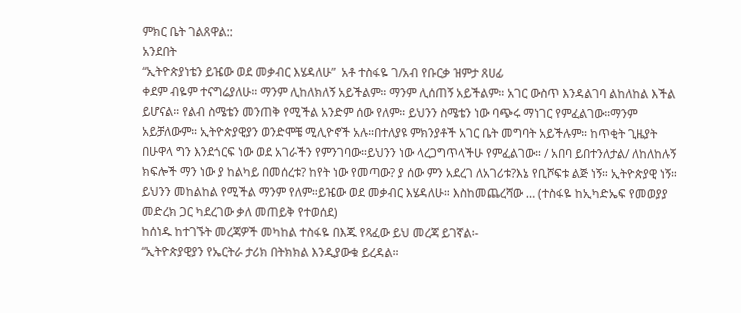ምክር ቤት ገልጸዋል::
አንደበት
“ኢትዮጵያነቴን ይዤው ወደ መቃብር እሄዳለሁ”  አቶ ተስፋዬ ገ/አብ የቡርቃ ዝምታ ጸሀፊ
ቀደም ብዬም ተናግሬያለሁ። ማንም ሊከለክለኝ አይችልም። ማንም ሊሰጠኝ አይችልም። አገር ውስጥ እንዳልገባ ልከለከል እችል ይሆናል። የልብ ስሜቴን መንጠቅ የሚችል አንድም ሰው የለም። ይህንን ስሜቴን ነው ባጭሩ ማነገር የምፈልገው።ማንም አይቻለውም። ኢትዮጵያዊያን ወንድሞቼ ሚሊዮኖች አሉ።በተለያዩ ምክንያቶች አገር ቤት መግባት አይችሉም። ከጥቂት ጊዜያት  በሁዋላ ግን እንደጎርፍ ነው ወደ አገራችን የምንገባው።ይህንን ነው ላረጋግጥላችሁ የምፈልገው። / አበባ ይበተንለታል/ ለከለከሉኝ ክፍሎች ማን ነው ያ ከልካይ በመሰረቱ? ከየት ነው የመጣው? ያ ሰው ምን አደረገ ለአገሪቱ?እኔ የቢሾፍቱ ልጅ ነኝ። ኢትዮጵያዊ ነኝ። ይህንን መከልከል የሚችል ማንም የለም።ይዤው ወደ መቃብር እሄዳለሁ። እስከመጨረሻው … (ተስፋዬ ከኢካድኤፍ የመወያያ መድረክ ጋር ካደረገው ቃለ መጠይቅ የተወሰደ)
ከሰነዱ ከተገኙት መረጃዎች መካከል ተስፋዬ በእጁ የጻፈው ይህ መረጃ ይገኛል፡-
“ኢትዮጵያዊያን የኤርትራ ታሪክ በትክክል እንዲያውቁ ይረዳል።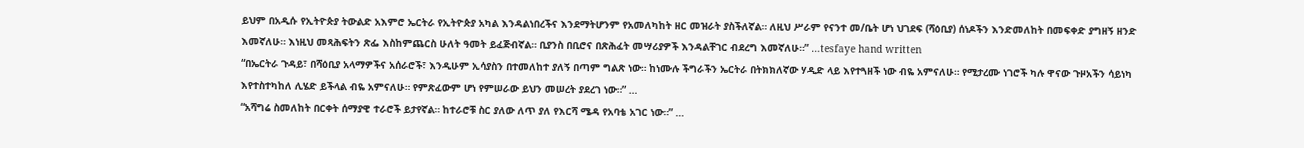ይህም በአዲሱ የኢትዮጵያ ትውልድ አእምሮ ኤርትራ የኢትዮጵያ አካል እንዳልነበረችና እንደማትሆንም የአመለካከት ዘር መዝራት ያስችለኛል። ለዚህ ሥራም የናንተ መ/ቤት ሆነ ህገደፍ (ሻዕቢያ) ሰነዶችን እንድመለከት በመፍቀድ ያግዘኝ ዘንድ እመኛለሁ። እነዚህ መጻሕፍትን ጽፌ እስከምጨርስ ሁለት ዓመት ይፈጅብኛል። ቢያንስ በቢሮና በጽሕፈት መሣሪያዎች እንዳልቸገር ብደረግ እመኛለሁ።” …tesfaye hand written
“በኤርትራ ጉዳይ፣ በሻዕቢያ አላማዎችና አሰራሮች፣ እንዲሁም ኢሳያስን በተመለከተ ያለኝ በጣም ግልጽ ነው። ከነሙሉ ችግራችን ኤርትራ በትክክለኛው ሃዲድ ላይ እየተጓዘች ነው ብዬ አምናለሁ። የሚታረሙ ነገሮች ካሉ ዋናው ጉዞአችን ሳይነካ እየተስተካከለ ሊሄድ ይችላል ብዬ አምናለሁ። የምጽፈውም ሆነ የምሠራው ይህን መሠረት ያደረገ ነው።” …
“አሻግሬ ስመለከት በርቀት ሰማያዊ ተራሮች ይታየኛል። ከተራሮቹ ስር ያለው ለጥ ያለ የእርሻ ሜዳ የአባቴ አገር ነው።” …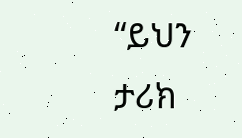“ይህን ታሪክ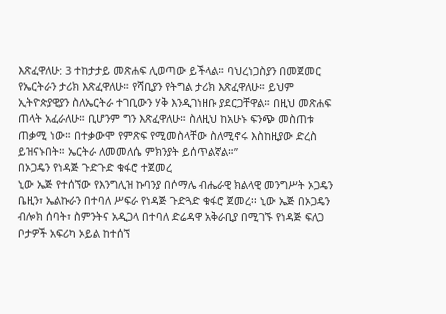እጽፈዋለሁ: 3 ተከታታይ መጽሐፍ ሊወጣው ይችላል። ባህረነጋስያን በመጀመር የኤርትራን ታሪክ እጽፈዋለሁ። የሻቢያን የትግል ታሪክ እጽፈዋለሁ። ይህም ኢትዮጵያዊያን ስለኤርትራ ተገቢውን ሃቅ እንዲገነዘቡ ያደርጋቸዋል። በዚህ መጽሐፍ ጠላት አፈራለሁ። ቢሆንም ግን እጽፈዋለሁ። ስለዚህ ከአሁኑ ፍንጭ መስጠቱ ጠቃሚ ነው። በተቃውሞ የምጽፍ የሚመስላቸው ስለሚኖሩ እስከዚያው ድረስ ይዝናኑበት። ኤርትራ ለመመለሴ ምክንያት ይሰጥልኛል።”
በኦጋዴን የነዳጅ ጉድጉድ ቁፋሮ ተጀመረ
ኒው ኤጅ የተሰኘው የእንግሊዝ ኩባንያ በሶማሌ ብሔራዊ ክልላዊ መንግሥት ኦጋዴን ቤዚን፣ ኤልኩራን በተባለ ሥፍራ የነዳጅ ጉድጓድ ቁፋሮ ጀመረ፡፡ ኒው ኤጅ በኦጋዴን ብሎክ ሰባት፣ ስምንትና አዲጋላ በተባለ ድሬዳዋ አቅራቢያ በሚገኙ የነዳጅ ፍለጋ ቦታዎች አፍሪካ ኦይል ከተሰኘ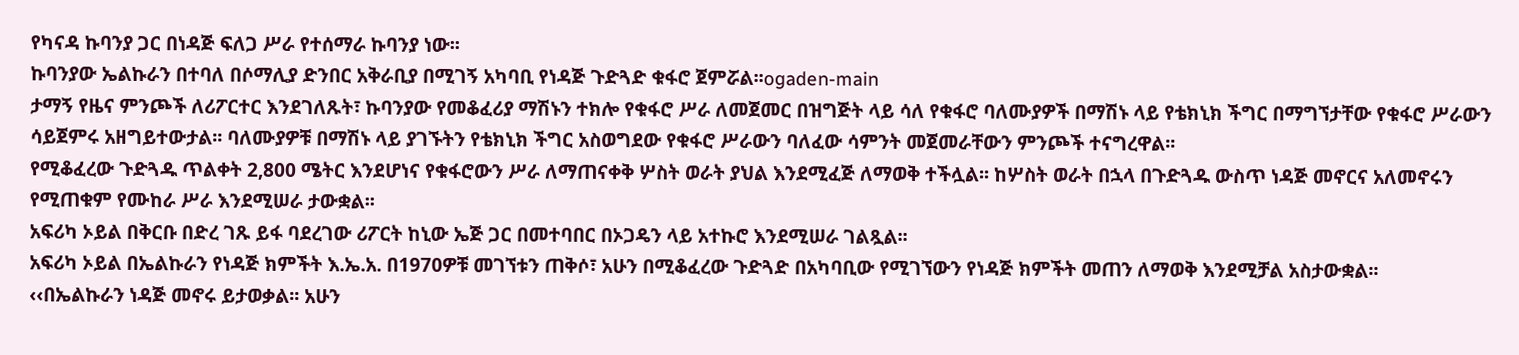የካናዳ ኩባንያ ጋር በነዳጅ ፍለጋ ሥራ የተሰማራ ኩባንያ ነው፡፡
ኩባንያው ኤልኩራን በተባለ በሶማሊያ ድንበር አቅራቢያ በሚገኝ አካባቢ የነዳጅ ጉድጓድ ቁፋሮ ጀምሯል፡፡ogaden-main
ታማኝ የዜና ምንጮች ለሪፖርተር እንደገለጹት፣ ኩባንያው የመቆፈሪያ ማሽኑን ተክሎ የቁፋሮ ሥራ ለመጀመር በዝግጅት ላይ ሳለ የቁፋሮ ባለሙያዎች በማሽኑ ላይ የቴክኒክ ችግር በማግኘታቸው የቁፋሮ ሥራውን ሳይጀምሩ አዘግይተውታል፡፡ ባለሙያዎቹ በማሽኑ ላይ ያገኙትን የቴክኒክ ችግር አስወግደው የቁፋሮ ሥራውን ባለፈው ሳምንት መጀመራቸውን ምንጮች ተናግረዋል፡፡
የሚቆፈረው ጉድጓዱ ጥልቀት 2,800 ሜትር እንደሆነና የቁፋሮውን ሥራ ለማጠናቀቅ ሦስት ወራት ያህል እንደሚፈጅ ለማወቅ ተችሏል፡፡ ከሦስት ወራት በኋላ በጉድጓዱ ውስጥ ነዳጅ መኖርና አለመኖሩን የሚጠቁም የሙከራ ሥራ እንደሚሠራ ታውቋል፡፡
አፍሪካ ኦይል በቅርቡ በድረ ገጹ ይፋ ባደረገው ሪፖርት ከኒው ኤጅ ጋር በመተባበር በኦጋዴን ላይ አተኩሮ እንደሚሠራ ገልጿል፡፡
አፍሪካ ኦይል በኤልኩራን የነዳጅ ክምችት እ.ኤ.አ. በ1970ዎቹ መገኘቱን ጠቅሶ፣ አሁን በሚቆፈረው ጉድጓድ በአካባቢው የሚገኘውን የነዳጅ ክምችት መጠን ለማወቅ እንደሚቻል አስታውቋል፡፡
‹‹በኤልኩራን ነዳጅ መኖሩ ይታወቃል፡፡ አሁን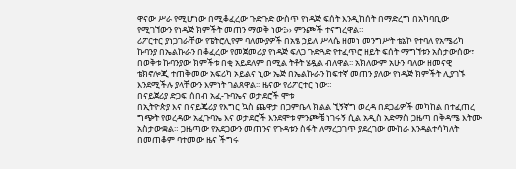ዋናው ሥራ የሚሆነው በሚቆፈረው ጉድጉድ ውስጥ የነዳጅ ፍሰት እንዲከሰት በማድረግ በአካባቢው የሚገኘውን የነዳጅ ክምችት መጠን ማወቅ ነው፤›› ምንጮች ተናግረዋል።
ሪፖርተር ያነጋገራቸው የፔትሮሊየም ባለሙያዎች በአፄ ኃይለ ሥላሴ ዘመነ መንግሥት ቴኔኮ የተባለ የአሜሪካ ኩባንያ በኤልኩራን በቆፈረው የመጀመሪያ የነዳጅ ፍለጋ ጉድጓድ የተፈጥሮ ዘይት ፍሰት ማግኘቱን አስታውሰው፣ በወቅቱ ኩባንያው ክምችቱ በቂ አይደለም በሚል ትቶት ሄዷል ብለዋል፡፡ አክለውም አሁን ባለው ዘመናዊ ቴክኖሎጂ ተጠቅመው አፍሪካ ኦይልና ኒው ኤጅ በኤልኩራን ከፍተኛ መጠን ያለው የነዳጅ ክምችት ሊያገኙ እንደሚችሉ ያላቸውን እምነት ገልጸዋል፡፡ ዜናው የሪፖርተር ነው።
በናይጀሪያ ድጋፍ ሰበብ አፈ-ጉባኤና ወታደሮች ሞቱ
በኢትዮጵያ እና በናይጄሪያ የእግር ኳስ ጨዋታ በጋምቤላ ክልል ኚኝኛግ ወረዳ በደጋፊዎች መካከል በተፈጠረ ግጭት የወረዳው አፈጉባኤ እና ወታደሮች እንደሞቱ ምንጮቼ ነገሩኝ ሲል አዲስ አድማስ ጋዜጣ በቅዳሜ እትሙ አስታውቋል። ጋዜጣው የአደጋውን መጠንና የጉዳቱን ስፋት ለማረጋገጥ ያደረገው ሙከራ እንዳልተሳካለት በመጠቆም ባተመው ዜና ችግሩ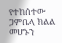የተከሰተው ጋምቤላ ክልል መሆኑን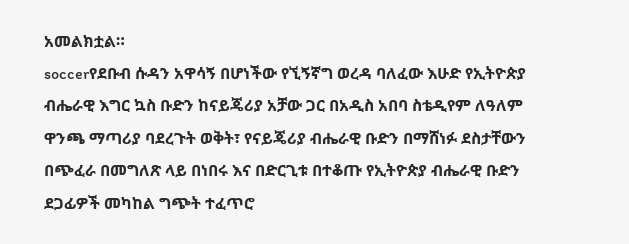አመልክቷል።
soccerየደቡብ ሱዳን አዋሳኝ በሆነችው የኚኝኛግ ወረዳ ባለፈው እሁድ የኢትዮጵያ ብሔራዊ እግር ኳስ ቡድን ከናይጄሪያ አቻው ጋር በአዲስ አበባ ስቴዲየም ለዓለም ዋንጫ ማጣሪያ ባደረጉት ወቅት፣ የናይጄሪያ ብሔራዊ ቡድን በማሸነፉ ደስታቸውን በጭፈራ በመግለጽ ላይ በነበሩ እና በድርጊቱ በተቆጡ የኢትዮጵያ ብሔራዊ ቡድን ደጋፊዎች መካከል ግጭት ተፈጥሮ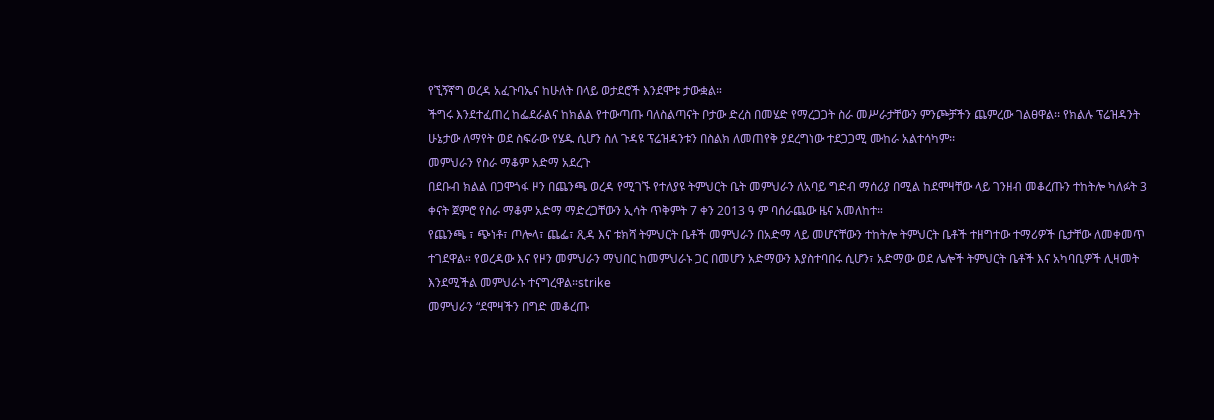የኚኝኛግ ወረዳ አፈጉባኤና ከሁለት በላይ ወታደሮች እንደሞቱ ታውቋል።
ችግሩ እንደተፈጠረ ከፌደራልና ከክልል የተውጣጡ ባለስልጣናት ቦታው ድረስ በመሄድ የማረጋጋት ስራ መሥራታቸውን ምንጮቻችን ጨምረው ገልፀዋል፡፡ የክልሉ ፕሬዝዳንት ሁኔታው ለማየት ወደ ስፍራው የሄዱ ሲሆን ስለ ጉዳዩ ፕሬዝዳንቱን በስልክ ለመጠየቅ ያደረግነው ተደጋጋሚ ሙከራ አልተሳካም፡፡
መምህራን የስራ ማቆም አድማ አደረጉ
በደቡብ ክልል በጋሞጎፋ ዞን በጨንጫ ወረዳ የሚገኙ የተለያዩ ትምህርት ቤት መምህራን ለአባይ ግድብ ማሰሪያ በሚል ከደሞዛቸው ላይ ገንዘብ መቆረጡን ተከትሎ ካለፉት 3 ቀናት ጀምሮ የስራ ማቆም አድማ ማድረጋቸውን ኢሳት ጥቅምት 7 ቀን 2013 ዓ ም ባሰራጨው ዜና አመለከተ።
የጨንጫ ፣ ጭነቶ፣ ጦሎላ፣ ጨፌ፣ ጺዳ እና ቱክሻ ትምህርት ቤቶች መምህራን በአድማ ላይ መሆናቸውን ተከትሎ ትምህርት ቤቶች ተዘግተው ተማሪዎች ቤታቸው ለመቀመጥ ተገደዋል። የወረዳው እና የዞን መምህራን ማህበር ከመምህራኑ ጋር በመሆን አድማውን እያስተባበሩ ሲሆን፣ አድማው ወደ ሌሎች ትምህርት ቤቶች እና አካባቢዎች ሊዛመት እንደሚችል መምህራኑ ተናግረዋል።strike
መምህራን “ደሞዛችን በግድ መቆረጡ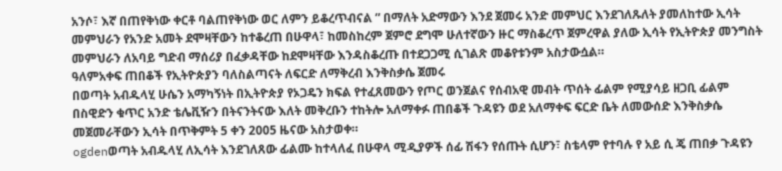አንሶ፣ እኛ በጠየቅነው ቀርቶ ባልጠየቅነው ወር ለምን ይቆረጥብናል ” በማለት አድማውን እንደ ጀመሩ አንድ መምህር እንደገለጹለት ያመለከተው ኢሳት መምህራን የአንድ አመት ደሞዛቸውን ከተቆረጠ በሁዋላ፣ ከመስከረም ጀምሮ ደግሞ ሁለተኛውን ዙር ማስቆረጥ ጀምረዋል ያለው ኢሳት የኢትዮጵያ መንግስት መምህራን ለአባይ ግድብ ማሰሪያ በፈቃዳቸው ከደሞዛቸው እንዳስቆረጡ በተደጋጋሚ ሲገልጽ መቆየቱንም አስታውሷል።
ዓለምአቀፍ ጠበቆች የኢትዮጵያን ባለስልጣናት ለፍርድ ለማቅረብ እንቅስቃሴ ጀመሩ
በወጣት አብዱላሂ ሁሴን አማካኝነት በኢትዮጵያ የኦጋዴን ክፍል የተፈጸመውን የጦር ወንጀልና የሰብአዊ መብት ጥሰት ፊልም የሚያሳይ ዘጋቢ ፊልም በስዊድን ቁጥር አንድ ቴሌቪዥን በትናንትናው እለት መቅረቡን ተከትሎ አለማቀፉ ጠበቆች ጉዳዩን ወደ አለማቀፍ ፍርድ ቤት ለመውሰድ እንቅስቃሴ መጀመራቸውን ኢሳት በጥቅምት 5 ቀን 2005 ዜናው አስታወቀ።
ogdenወጣት አብዱላሂ ለኢሳት እንደገለጸው ፊልሙ ከተላለፈ በሁዋላ ሚዲያዎች ሰፊ ሽፋን የሰጡት ሲሆን፣ ስቴላም የተባሉ የ አይ ሲ ጄ ጠበቃ ጉዳዩን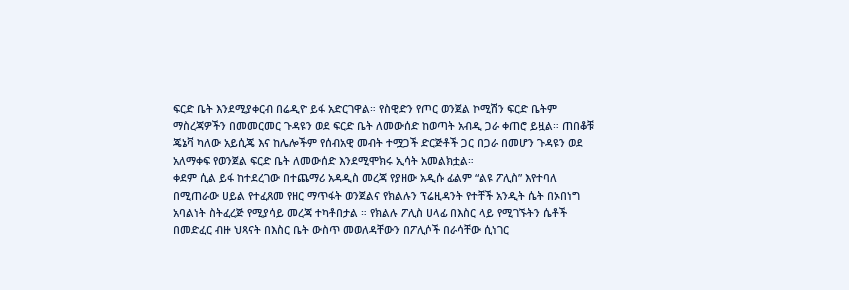ፍርድ ቤት እንደሚያቀርብ በሬዲዮ ይፋ አድርገዋል። የስዊድን የጦር ወንጀል ኮሚሽን ፍርድ ቤትም ማስረጃዎችን በመመርመር ጉዳዩን ወደ ፍርድ ቤት ለመውሰድ ከወጣት አብዲ ጋራ ቀጠሮ ይዟል። ጠበቆቹ ጄኔቫ ካለው አይሲጄ እና ከሌሎችም የሰብአዊ መብት ተሟጋች ድርጅቶች ጋር በጋራ በመሆን ጉዳዩን ወደ አለማቀፍ የወንጀል ፍርድ ቤት ለመውሰድ እንደሚሞክሩ ኢሳት አመልክቷል።
ቀደም ሲል ይፋ ከተደረገው በተጨማሪ አዳዲስ መረጃ የያዘው አዲሱ ፊልም “ልዩ ፖሊስ” እየተባለ በሚጠራው ሀይል የተፈጸመ የዘር ማጥፋት ወንጀልና የክልሉን ፕሬዚዳንት የተቸች አንዲት ሴት በኦበነግ አባልነት ስትፈረጅ የሚያሳይ መረጃ ተካቶበታል ። የክልሉ ፖሊስ ሀላፊ በእስር ላይ የሚገኙትን ሴቶች በመድፈር ብዙ ህጻናት በእስር ቤት ውስጥ መወለዳቸውን በፖሊሶች በራሳቸው ሲነገር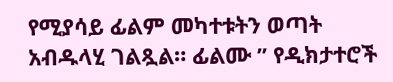የሚያሳይ ፊልም መካተቱትን ወጣት አብዱላሂ ገልጿል። ፊልሙ ” የዲክታተሮች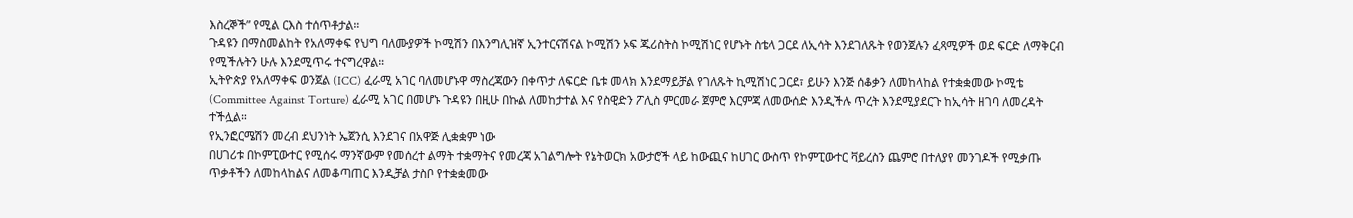እስረኞች” የሚል ርእስ ተሰጥቶታል።
ጉዳዩን በማስመልከት የአለማቀፍ የህግ ባለሙያዎች ኮሚሽን በእንግሊዝኛ ኢንተርናሽናል ኮሚሽን ኦፍ ጁሪስትስ ኮሚሽነር የሆኑት ስቴላ ጋርደ ለኢሳት እንደገለጹት የወንጀሉን ፈጻሚዎች ወደ ፍርድ ለማቅርብ የሚችሉትን ሁሉ እንደሚጥሩ ተናግረዋል።
ኢትዮጵያ የአለማቀፍ ወንጀል (ICC) ፈራሚ አገር ባለመሆኑዋ ማስረጃውን በቀጥታ ለፍርድ ቤቱ መላክ እንደማይቻል የገለጹት ኪሚሽነር ጋርደ፣ ይሁን እንጅ ሰቆቃን ለመከላከል የተቋቋመው ኮሚቴ (Committee Against Torture) ፈራሚ አገር በመሆኑ ጉዳዩን በዚሁ በኩል ለመከታተል እና የስዊድን ፖሊስ ምርመራ ጀምሮ እርምጃ ለመውሰድ እንዲችሉ ጥረት እንደሚያደርጉ ከኢሳት ዘገባ ለመረዳት ተችሏል።
የኢንፎርሜሽን መረብ ደህንነት ኤጀንሲ እንደገና በአዋጅ ሊቋቋም ነው
በሀገሪቱ በኮምፒውተር የሚሰሩ ማንኛውም የመሰረተ ልማት ተቋማትና የመረጃ አገልግሎት የኔትወርክ አውታሮች ላይ ከውጪና ከሀገር ውስጥ የኮምፒውተር ቫይረስን ጨምሮ በተለያየ መንገዶች የሚቃጡ ጥቃቶችን ለመከላከልና ለመቆጣጠር እንዲቻል ታስቦ የተቋቋመው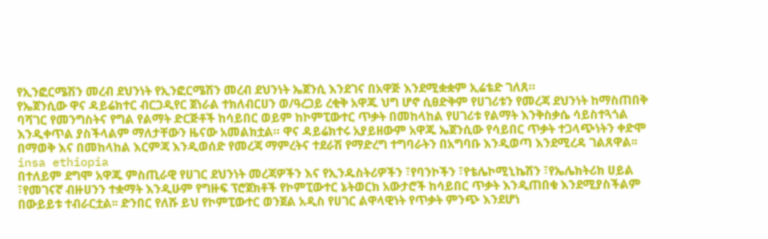የኢንፎርሜሽን መረብ ደህንነት የኢንፎርሜሽን መረብ ደህንነት ኤጀንሲ እንደገና በአዋጅ እንደሚቋቋም ኢሬቴድ ገለጸ።
የኤጀንሲው ዋና ዳይሬክተር ብርጋዲየር ጀነራል ተክለብርሀን ወ/ዓረጋይ ረቂቅ አዋጁ ህግ ሆኖ ሲፀድቅም የሀገሪቱን የመረጃ ደህንነት ከማስጠበቅ ባሻገር የመንግስትና የግል የልማት ድርጅቶች ከሳይበር ወይም ከኮምፒውተር ጥቃት በመከላከል የሀገሪቱ የልማት እንቅስቃሴ ሳይስተጓጎል እንዲቀጥል ያስችላልም ማለታቸውን ዜናው አመልክቷል። ዋና ዳይሬክተሩ አያይዘውም አዋጁ ኤጀንሲው የሳይበር ጥቃት ተጋላጭነትን ቀድሞ በማወቅ እና በመከላከል እርምጃ እንዲወሰድ የመረጃ ማምረትና ተደራሽ የማድረግ ተግባራትን በአግባቡ እንዲወጣ እንደሚረዳ ገልጸዋል፡፡insa ethiopia
በተለይም ደግሞ አዋጁ ምስጢራዊ የሀገር ደህንነት መረጃዎችን እና የኢንዱስትሪዎችን ፣የባንኮችን ፣የቴሌኮሚኒኬሽን ፣የኤሌክትሪክ ሀይል ፣የመገናኛ ብዙሀንን ተቋማት እንዲሁም የግዙፍ ፕሮጀክቶች የኮምፒውተር ኔትወርክ አውታሮች ከሳይበር ጥቃት እንዲጠበቁ እንደሚያስችልም በውይይቱ ተብራርቷል፡፡ ድንበር የለሹ ይህ የኮምፒውተር ወንጀል አዲስ የሀገር ልዋላዊነት የጥቃት ምንጭ እንደሆነ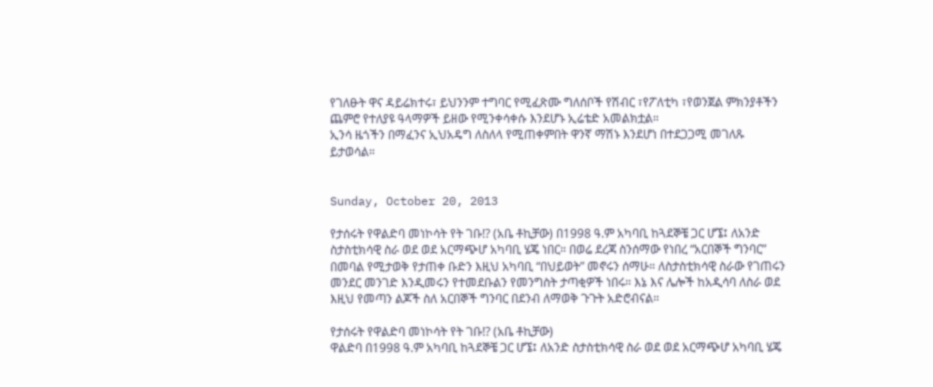የገለፁት ዋና ዳይሬክተሩ፣ ይህንንም ተግባር የሚፈጽሙ ግለሰቦች የሽብር ፣የፖለቲካ ፣የወንጀል ምክንያቶችን ጨምሮ የተለያዩ ዓላማዎች ይዘው የሚንቀሳቀሱ እንደሆኑ ኢሬቴድ አመልክቷል።
ኢንሳ ዜጎችን በማፈንና ኢህአዴግ ለስለላ የሚጠቀምበት ዋንኛ ማሽኑ እንደሆነ በተደጋጋሚ መገለጹ ይታወሳል።


Sunday, October 20, 2013

የታሰሩት የዋልድባ መነኮሳት የት ገቡ!? (አቤ ቶኪቻው) በ1998 ዓ.ም አካባቢ ከጓደኞቼ ጋር ሆኜ፤ ለአንድ ስታስቲክሳዊ ስራ ወደ ወደ አርማጭሆ አካባቢ ሄጄ ነበር። በወሬ ደረጃ ስንሰማው የነበረ “አርበኞች ግንባር” በመባል የሚታወቅ የታጠቀ ቡድን እዚህ አካባቢ “በህይወት” መኖሩን ሰማሁ። ለስታስቲክሳዊ ስራው የገጠሩን መንደር መንገድ እንዲመሩን የተመደቡልን የመንግስት ታጣቂዎች ነበሩ። እኔ እና ሌሎች ከአዲሳባ ለስራ ወደ እዚህ የመጣን ልጆች ስለ አርበኞች ግንባር በደንብ ለማወቅ ጉጉት አድሮብናል።

የታሰሩት የዋልድባ መነኮሳት የት ገቡ!? (አቤ ቶኪቻው)
ዋልድባ በ1998 ዓ.ም አካባቢ ከጓደኞቼ ጋር ሆኜ፤ ለአንድ ስታስቲክሳዊ ስራ ወደ ወደ አርማጭሆ አካባቢ ሄጄ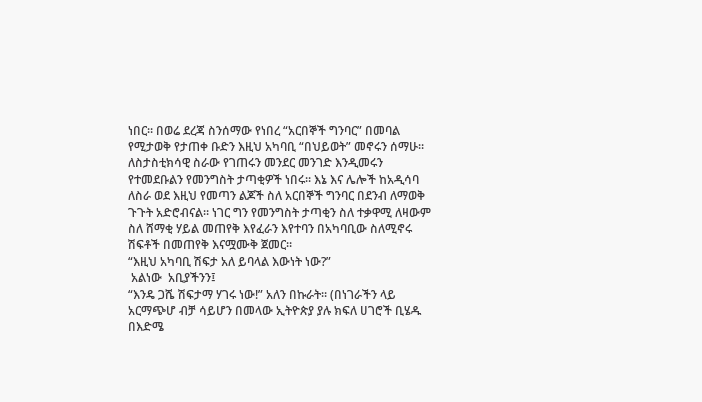ነበር። በወሬ ደረጃ ስንሰማው የነበረ “አርበኞች ግንባር” በመባል የሚታወቅ የታጠቀ ቡድን እዚህ አካባቢ “በህይወት” መኖሩን ሰማሁ። ለስታስቲክሳዊ ስራው የገጠሩን መንደር መንገድ እንዲመሩን የተመደቡልን የመንግስት ታጣቂዎች ነበሩ። እኔ እና ሌሎች ከአዲሳባ ለስራ ወደ እዚህ የመጣን ልጆች ስለ አርበኞች ግንባር በደንብ ለማወቅ ጉጉት አድሮብናል። ነገር ግን የመንግስት ታጣቂን ስለ ተቃዋሚ ለዛውም ስለ ሸማቂ ሃይል መጠየቅ እየፈራን እየተባን በአካባቢው ስለሚኖሩ ሽፍቶች በመጠየቅ እናሟሙቅ ጀመር።
“እዚህ አካባቢ ሽፍታ አለ ይባላል እውነት ነው?”
 አልነው  አቢያችንን፤
“እንዴ ጋሼ ሽፍታማ ሃገሩ ነው!” አለን በኩራት። (በነገራችን ላይ አርማጭሆ ብቻ ሳይሆን በመላው ኢትዮጵያ ያሉ ክፍለ ሀገሮች ቢሄዱ በእድሜ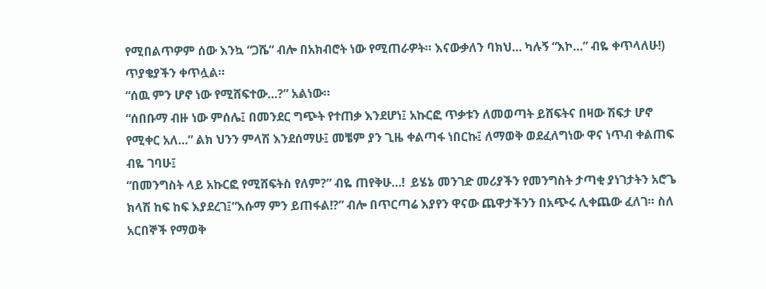የሚበልጥዎም ሰው እንኳ “ጋሼ” ብሎ በአክብሮት ነው የሚጠራዎት። እናውቃለን ባክህ… ካሉኝ “እኮ…” ብዬ ቀጥላለሁ!)
ጥያቄያችን ቀጥሏል።
“ሰዉ ምን ሆኖ ነው የሚሸፍተው…?” አልነው።
“ሰበቡማ ብዙ ነው ምሰሌ፤ በመንደር ግጭት የተጠቃ እንደሆነ፤ አኩርፎ ጥቃቱን ለመወጣት ይሸፍትና በዛው ሽፍታ ሆኖ የሚቀር አለ…” ልክ ህንን ምላሽ እንደሰማሁ፤ መቼም ያን ጊዜ ቀልጣፋ ነበርኩ፤ ለማወቅ ወደፈለግነው ዋና ነጥብ ቀልጠፍ ብዬ ገባሁ፤
“በመንግስት ላይ አኩርፎ የሚሸፍትስ የለም?” ብዬ ጠየቅሁ…!  ይሄኔ መንገድ መሪያችን የመንግስት ታጣቂ ያነገታትን አሮጌ ክላሽ ከፍ ከፍ እያደረገ፤“እሱማ ምን ይጠፋል!?” ብሎ በጥርጣሬ እያየን ዋናው ጨዋታችንን በአጭሩ ሊቀጨው ፈለገ። ስለ አርበኞች የማወቅ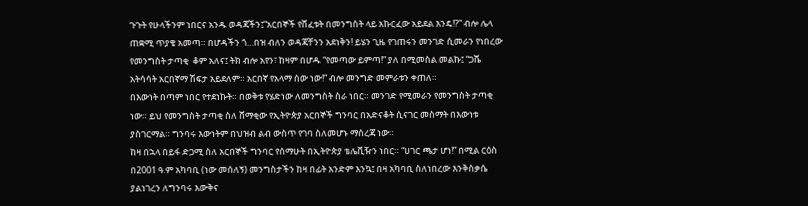ጉጉት የሁላችንም ነበርና አንዱ ወዳጃችን፤“አርበኞች የሸፈቱት በመንግስት ላይ አኩርፈው አይደል እንዴ!?” ብሎ ሌላ ጠቋሚ ጥያቄ አመጣ። በሆዳችን ጎ…በዝ ብለን ወዳጃቸንን አደነቅን! ይሄን ጊዜ የገጠሩን መንገድ ሲመራን የነበረው የመንግስት ታጣቂ  ቆም አለና፤ ትክ ብሎ አየን፣ ከዛም በሆዱ “የመጣው ይምጣ!” ያለ በሚመስል መልኩ፤ “ጋሼ አትሳሳት አርበኛማ ሽፍታ አይደለም። አርበኛ የአላማ ሰው ነው!” ብሎ መንግድ መምራቱን ቀጠለ።
በእውነት በጣም ነበር የተደነኩት። በወቅቱ የሄድነው ለመንግስት ስራ ነበር። መንገድ የሚመራን የመንግስት ታጣቂ ነው። ይህ የመንግስት ታጣቂ ስለ ሸማቂው የኢትዮጵያ አርበኞች ግንባር በአድናቆት ሲናገር መስማት በእውነቱ ያስገርማል። ግንባሩ እውነትም በህዝብ ልብ ውስጥ የገባ ስለመሆኑ ማስረጃ ነው።
ከዛ በኋላ በይፋ ድጋሚ ስለ አርበኞች ግንባር የሰማሁት በኢትዮጵያ ቴሌቪዥን ነበር። “ሀገር ጫታ ሆነ!” በሚል ርዕስ በ2001 ዓ.ም አካባቢ (ነው መሰለኝ) መንግስታችን ከዛ በፊት አንድም እንኳ፤ በዛ አካባቢ ስለነበረው እንቅስቃሴ ያልነገረን ለግንባሩ እውቅና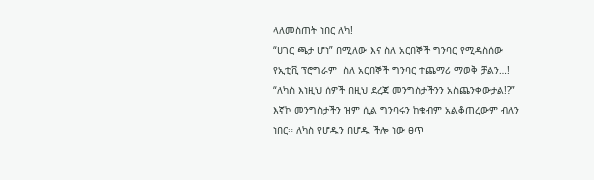ላለመስጠት ነበር ለካ!
“ሀገር ጫታ ሆነ” በሚለው እና ስለ አርበኞች ግንባር የሚዳስሰው የኢቲቪ ፕሮግራም  ስለ አርበኞች ግንባር ተጨማሪ ማወቅ ቻልን…! “ለካስ እነዚህ ሰዎች በዚህ ደረጃ መንግስታችንን አስጨንቀውታል!?” እኛኮ መንግስታችን ዝም ሲል ግንባሩን ከቁብም አልቆጠረውም ብለን ነበር። ለካስ የሆዱን በሆዱ ችሎ ነው ፀጥ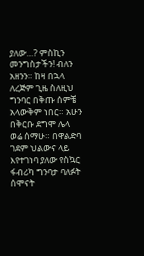ያለው…? ምስኪን መንግስታችን! ብለን አዘንን። ከዛ በኋላ ለረጅም ጊዜ ስለዚህ ግንባር በቅጡ ሰምቼ አላውቅም ነበር። አሁን በቅርቡ ደግሞ ሌላ ወሬ ሰማሁ። በዋልድባ ገደም ህልውና ላይ እየተገነባ ያለው የስኳር ፋብሪካ ግንባታ ባለፉት ሰሞናት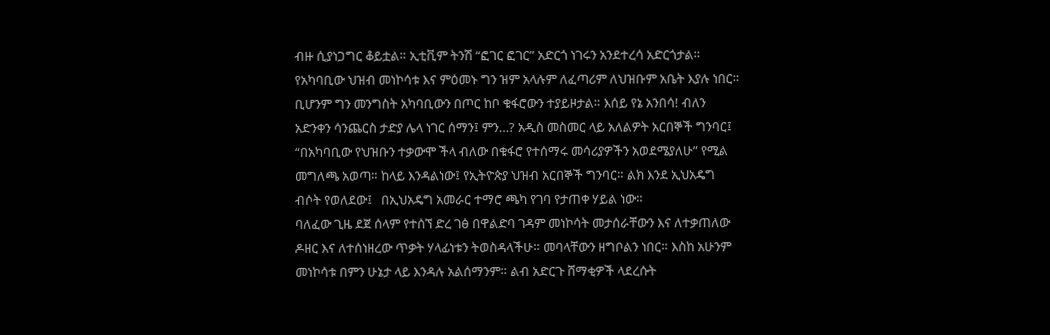ብዙ ሲያነጋግር ቆይቷል። ኢቲቪም ትንሽ “ፎገር ፎገር” አድርጎ ነገሩን አንደተረሳ አድርጎታል። የአካባቢው ህዝብ መነኮሳቱ እና ምዕመኑ ግን ዝም አላሉም ለፈጣሪም ለህዝቡም አቤት እያሉ ነበር። ቢሆንም ግን መንግስት አካባቢውን በጦር ከቦ ቁፋሮውን ተያይዞታል። እሰይ የኔ አንበሳ! ብለን አድንቀን ሳንጨርስ ታድያ ሌላ ነገር ሰማን፤ ምን…? አዲስ መስመር ላይ አለልዎት አርበኞች ግንባር፤ “በአካባቢው የህዝቡን ተቃውሞ ችላ ብለው በቁፋሮ የተሰማሩ መሳሪያዎችን አወደሜያለሁ” የሚል መግለጫ አወጣ። ከላይ እንዳልነው፤ የኢትዮጵያ ህዝብ አርበኞች ግንባር። ልክ እንደ ኢህአዴግ ብሶት የወለደው፤   በኢህአዴግ አመራር ተማሮ ጫካ የገባ የታጠቀ ሃይል ነው።
ባለፈው ጊዜ ደጀ ሰላም የተሰኘ ድረ ገፅ በዋልድባ ገዳም መነኮሳት መታሰራቸውን እና ለተቃጠለው ዶዘር እና ለተሰነዘረው ጥቃት ሃላፊነቱን ትወስዳላችሁ። መባላቸውን ዘግቦልን ነበር። እስከ አሁንም መነኮሳቱ በምን ሁኔታ ላይ እንዳሉ አልሰማንም። ልብ አድርጉ ሸማቂዎች ላደረሱት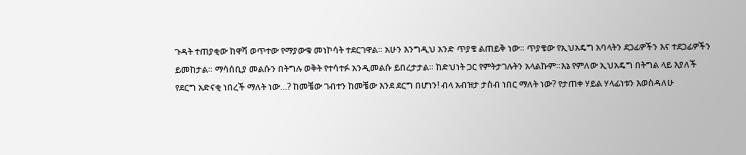ጉዳት ተጠያቂው ከዋሻ ወጥተው የማያውቁ መነኮሳት ተደርገዋል። አሁን እንግዲህ አንድ ጥያቄ ልጠይቅ ነው። ጥያቄው የኢህአዴግ አባላትን ደጋፊዎችን እና ተደጋፊዎችን ይመከታል። ማሳሰቢያ መልሱን በትግሉ ወቅት የተሳተፉ አንዲመልሱ ይበረታታል። ከድህነት ጋር የምትታገሉትን አላልኩም።እኔ የምለው ኢህአዴግ በትግል ላይ እያለች የደርግ አድናቂ ነበረች ማለት ነው…? ከመቼው ገብተን ከመቼው እንደ ደርግ በሆነን! ብላ አብዝታ ታስብ ነበር ማለት ነው? የታጠቀ ሃይል ሃላፊነቱን እወስዳለሁ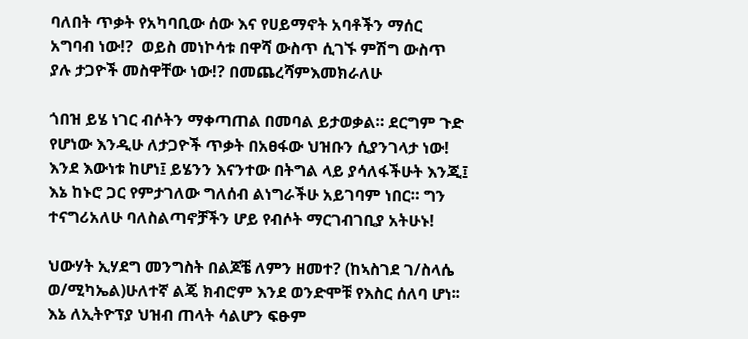ባለበት ጥቃት የአካባቢው ሰው እና የሀይማኖት አባቶችን ማሰር አግባብ ነው!?  ወይስ መነኮሳቱ በዋሻ ውስጥ ሲገኙ ምሽግ ውስጥ ያሉ ታጋዮች መስዋቸው ነው!? በመጨረሻምእመክራለሁ

ጎበዝ ይሄ ነገር ብሶትን ማቀጣጠል በመባል ይታወቃል። ደርግም ጉድ የሆነው እንዲሁ ለታጋዮች ጥቃት በአፀፋው ህዝቡን ሲያንገላታ ነው! እንደ እውነቱ ከሆነ፤ ይሄንን እናንተው በትግል ላይ ያሳለፋችሁት እንጂ፤ እኔ ከኑሮ ጋር የምታገለው ግለሰብ ልነግራችሁ አይገባም ነበር። ግን ተናግሪአለሁ ባለስልጣኖቻችን ሆይ የብሶት ማርገብገቢያ አትሁኑ!

ህውሃት ኢሃደግ መንግስት በልጆቼ ለምን ዘመተ? (ከኣስገደ ገ/ስላሴ ወ/ሚካኤል)ሁለተኛ ልጄ ክብሮም እንደ ወንድሞቹ የእስር ሰለባ ሆነ፡፡እኔ ለኢትዮፕያ ህዝብ ጠላት ሳልሆን ፍፁም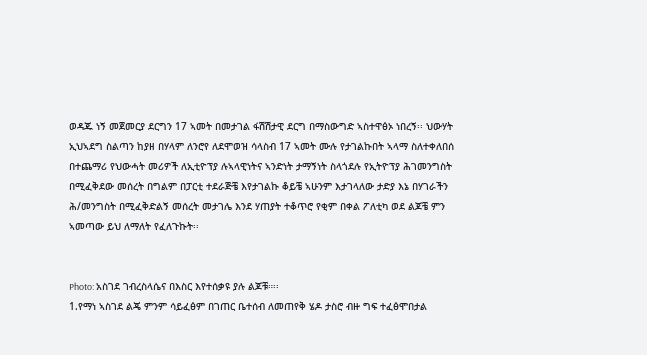ወዳጁ ነኝ መጀመርያ ደርግን 17 ኣመት በመታገል ፋሽሽታዊ ደርግ በማስውግድ ኣስተዋፅኦ ነበረኝ፡፡ ህውሃት ኢህኣደግ ስልጣን ከያዘ በሃላም ለንሮየ ለደሞወዝ ሳላስብ 17 ኣመት ሙሉ የታገልኩበት ኣላማ ስለተቀለበሰ በተጨማሪ የህውሓት መሪዎች ለኢቲዮፕያ ሉኣላዊነትና ኣንድነት ታማኝነት ስላጎደሉ የኢትዮፕያ ሕገመንግስት በሚፈቅደው መሰረት በግልም በፓርቲ ተደራጅቼ እየታገልኩ ቆይቼ ኣሁንም እታገላለው ታድያ እኔ በሃገራችን ሕ/መንግስት በሚፈቅድልኝ መሰረት መታገሌ እንደ ሃጠያት ተቆጥሮ የቂም በቀል ፖለቲካ ወደ ልጆቼ ምን ኣመጣው ይህ ለማለት የፈለጉኩት፡፡


Photo: አስገደ ገብረስላሴና በእስር እየተሰቃዩ ያሉ ልጆቹ።፡፡
1.የማነ ኣስገደ ልጄ ምንም ሳይፈፅም በገጠር ቤተሰብ ለመጠየቅ ሄዶ ታስሮ ብዙ ግፍ ተፈፅሞበታል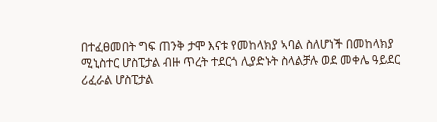በተፈፀመበት ግፍ ጠንቅ ታሞ እናቱ የመከላክያ ኣባል ስለሆነች በመከላክያ ሚኒስተር ሆስፒታል ብዙ ጥረት ተደርጎ ሊያድኑት ስላልቻሉ ወደ መቀሌ ዓይደር ሪፈራል ሆስፒታል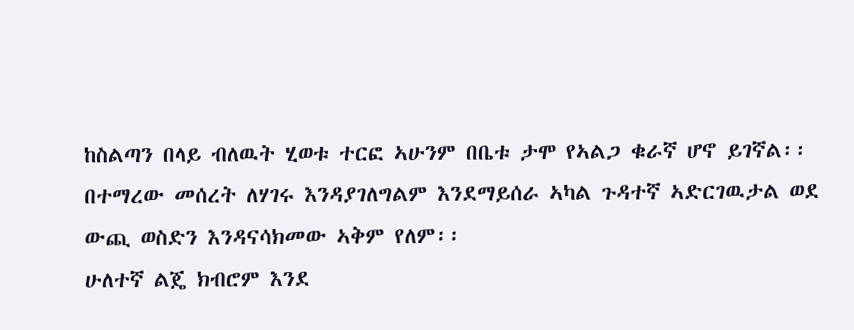ከስልጣን በላይ ብለዉት ሂወቱ ተርፎ ኣሁንም በቤቱ ታሞ የኣልጋ ቁራኛ ሆኖ ይገኛል፡፡ በተማረው መሰረት ለሃገሩ እንዳያገለግልም እንደማይሰራ ኣካል ጉዳተኛ ኣድርገዉታል ወደ ውጪ ወስድን እንዳናሳክመው ኣቅም የለም፡፡
ሁለተኛ ልጄ ክብሮም እንደ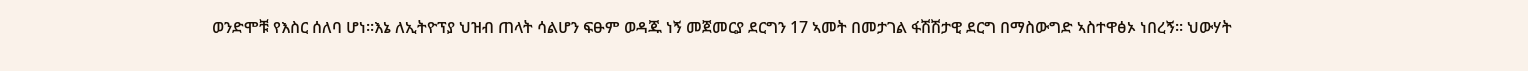ወንድሞቹ የእስር ሰለባ ሆነ፡፡እኔ ለኢትዮፕያ ህዝብ ጠላት ሳልሆን ፍፁም ወዳጁ ነኝ መጀመርያ ደርግን 17 ኣመት በመታገል ፋሽሽታዊ ደርግ በማስውግድ ኣስተዋፅኦ ነበረኝ፡፡ ህውሃት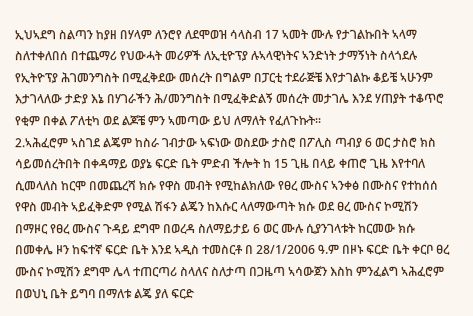ኢህኣደግ ስልጣን ከያዘ በሃላም ለንሮየ ለደሞወዝ ሳላስብ 17 ኣመት ሙሉ የታገልኩበት ኣላማ ስለተቀለበሰ በተጨማሪ የህውሓት መሪዎች ለኢቲዮፕያ ሉኣላዊነትና ኣንድነት ታማኝነት ስላጎደሉ የኢትዮፕያ ሕገመንግስት በሚፈቅደው መሰረት በግልም በፓርቲ ተደራጅቼ እየታገልኩ ቆይቼ ኣሁንም እታገላለው ታድያ እኔ በሃገራችን ሕ/መንግስት በሚፈቅድልኝ መሰረት መታገሌ እንደ ሃጠያት ተቆጥሮ የቂም በቀል ፖለቲካ ወደ ልጆቼ ምን ኣመጣው ይህ ለማለት የፈለጉኩት፡፡
2.ኣሕፈሮም ኣስገደ ልጄም ከስራ ገብታው ኣፍነው ወስደው ታስሮ በፖሊስ ጣብያ 6 ወር ታስሮ ክስ ሳይመሰረትበት በቀዳማይ ወያኔ ፍርድ ቤት ምድብ ችሎት ከ 15 ጊዜ በላይ ቀጠሮ ጊዜ እየተባለ ሲመላለስ ከርሞ በመጨረሻ ክሱ የዋስ መብት የሚከልክለው የፀረ ሙስና ኣንቀፅ በሙስና የተከሰሰ የዋስ መብት ኣይፈቅድም የሚል ሽፋን ልጄን ከእሱር ላለማውጣት ክሱ ወደ ፀረ ሙስና ኮሚሽን በማዞር የፀረ ሙስና ጉዳይ ደግሞ በወረዳ ስለማይታይ 6 ወር ሙሉ ሲያንገላቱት ከርመው ክሱ በመቀሌ ዞን ከፍተኛ ፍርድ ቤት እንደ ኣዲስ ተመስርቶ በ 28/1/2006 ዓ.ም በዞኑ ፍርድ ቤት ቀርቦ ፀረ ሙስና ኮሚሽን ደግሞ ሌላ ተጠርጣሪ ስላለና ስለታጣ በጋዜጣ ኣሳውጀን እስከ ምንፈልግ ኣሕፈሮም በወህኒ ቤት ይግባ በማለቱ ልጄ ያለ ፍርድ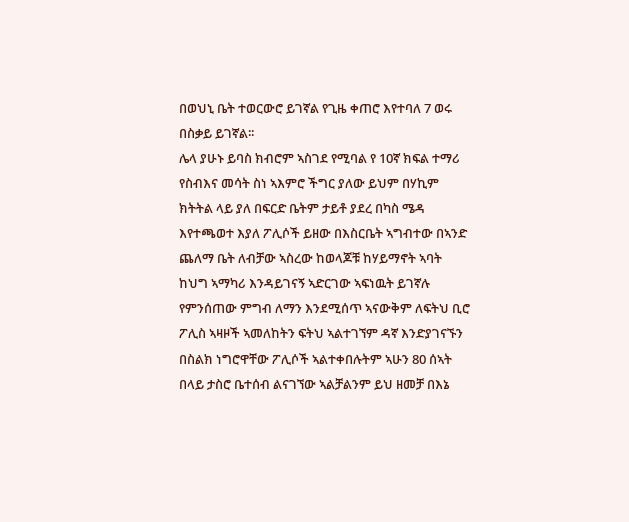በወህኒ ቤት ተወርውሮ ይገኛል የጊዜ ቀጠሮ እየተባለ 7 ወሩ በስቃይ ይገኛል፡፡
ሌላ ያሁኑ ይባስ ክብሮም ኣስገደ የሚባል የ 10ኛ ክፍል ተማሪ የስብእና መሳት ስነ ኣእምሮ ችግር ያለው ይህም በሃኪም ክትትል ላይ ያለ በፍርድ ቤትም ታይቶ ያደረ በካስ ሜዳ እየተጫወተ እያለ ፖሊሶች ይዘው በእስርቤት ኣግብተው በኣንድ ጨለማ ቤት ለብቻው ኣስረው ከወላጆቹ ከሃይማኖት ኣባት ከህግ ኣማካሪ እንዳይገናኝ ኣድርገው ኣፍነዉት ይገኛሉ የምንሰጠው ምግብ ለማን እንደሚሰጥ ኣናውቅም ለፍትህ ቢሮ ፖሊስ ኣዛዞች ኣመለከትን ፍትህ ኣልተገኘም ዳኛ እንድያገናኙን በስልክ ነግሮዋቸው ፖሊሶች ኣልተቀበሉትም ኣሁን 80 ሰኣት በላይ ታስሮ ቤተሰብ ልናገኘው ኣልቻልንም ይህ ዘመቻ በእኔ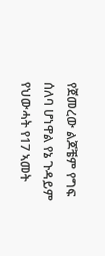የጀመረው ልጆቼም የግፍ ሰለባ ሆነዋል የኔ ጉዳይም የህውሓት የ17 ኣመት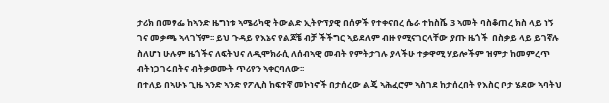ታሪክ በመፃፌ ከኣንድ ዜግነቱ ኣሜሪካዊ ትውልድ ኢትዮፕያዊ በሰዎች የተቀናበረ ሴራ ተከስሼ 3 ኣመት ባስቆጠረ ክስ ላይ ነኝ ገና መቃጫ ኣላገኘም፡፡ ይህ ጉዳይ የእኔና የልጆቼ ብቻ ችችግር ኣይደለም ብዙ የሚናገርላቸው ያጡ ዜጎች  በስቃይ ላይ ይገኛሉ ስለሆነ ሁሉም ዜጎችና ለፍትህና ለዲሞክራሲ ለሰብኣዊ መብት የምትታገሉ ያላችሁ ተቃዋሚ ሃይሎችም ዝምታ ከመምረጥ ብትነጋገሩበትና ብትቃወሙት ጥሪየን ኣቀርባለው፡፡
በተለይ በኣሁኑ ጊዜ ኣንድ ኣንድ የፖሊስ ከፍተኛ መኮነኖች በታሰረው ልጄ ኣሕፈሮም ኣስገደ ከታሰረበት የእስር ቦታ ሄደው ኣባትህ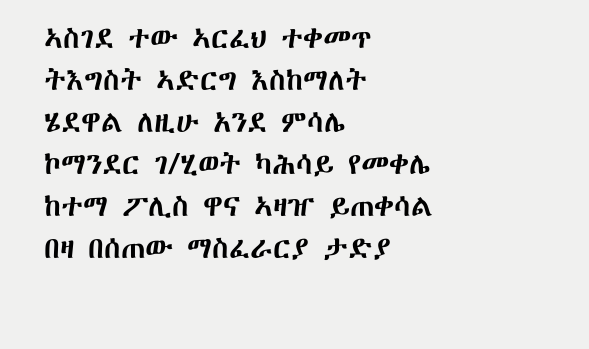ኣስገደ ተው ኣርፈህ ተቀመጥ ትእግስት ኣድርግ እስከማለት ሄደዋል ለዚሁ አንደ ምሳሌ  ኮማንደር ገ/ሂወት ካሕሳይ የመቀሌ ከተማ ፖሊስ ዋና ኣዛዠ ይጠቀሳል በዛ በሰጠው ማስፈራርያ ታድያ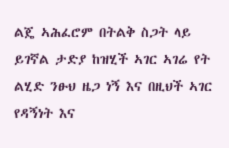ልጄ ኣሕፈሮም በትልቅ ስጋት ላይ ይገኛል ታድያ ከዝሂች ኣገር ኣገሬ የት ልሂድ ንፁህ ዜጋ ነኝ እና በዚህች ኣገር የዳኝነት እና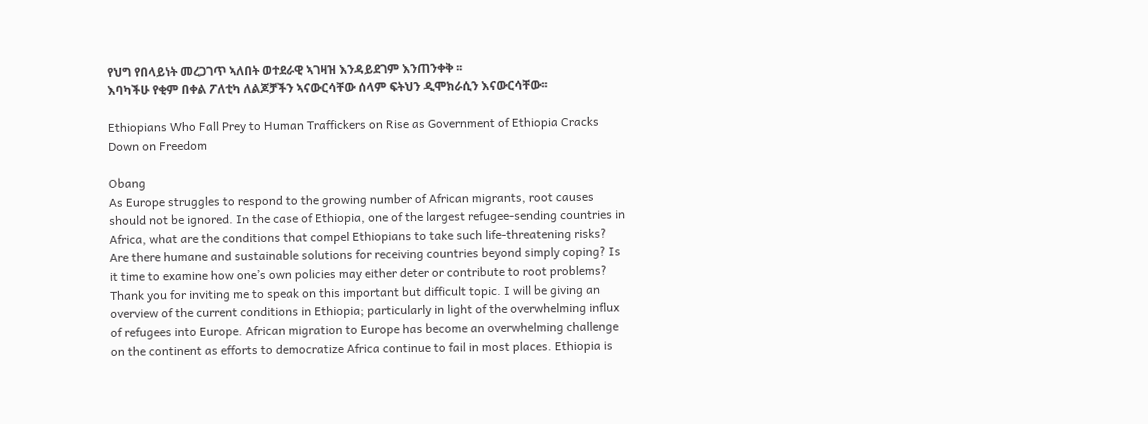የህግ የበላይነት መረጋገጥ ኣለበት ወተደራዊ ኣገዛዝ እንዳይደገም እንጠንቀቅ ፡፡
እባካችሁ የቂም በቀል ፖለቲካ ለልጆቻችን ኣናውርሳቸው ሰላም ፍትህን ዲሞክራሲን እናውርሳቸው፡፡

Ethiopians Who Fall Prey to Human Traffickers on Rise as Government of Ethiopia Cracks Down on Freedom

Obang
As Europe struggles to respond to the growing number of African migrants, root causes should not be ignored. In the case of Ethiopia, one of the largest refugee-sending countries in Africa, what are the conditions that compel Ethiopians to take such life-threatening risks? Are there humane and sustainable solutions for receiving countries beyond simply coping? Is it time to examine how one’s own policies may either deter or contribute to root problems?
Thank you for inviting me to speak on this important but difficult topic. I will be giving an overview of the current conditions in Ethiopia; particularly in light of the overwhelming influx of refugees into Europe. African migration to Europe has become an overwhelming challenge on the continent as efforts to democratize Africa continue to fail in most places. Ethiopia is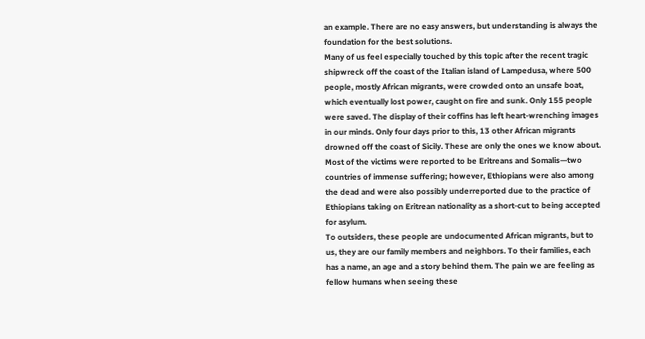an example. There are no easy answers, but understanding is always the foundation for the best solutions.
Many of us feel especially touched by this topic after the recent tragic shipwreck off the coast of the Italian island of Lampedusa, where 500 people, mostly African migrants, were crowded onto an unsafe boat, which eventually lost power, caught on fire and sunk. Only 155 people were saved. The display of their coffins has left heart-wrenching images in our minds. Only four days prior to this, 13 other African migrants drowned off the coast of Sicily. These are only the ones we know about. Most of the victims were reported to be Eritreans and Somalis—two countries of immense suffering; however, Ethiopians were also among the dead and were also possibly underreported due to the practice of Ethiopians taking on Eritrean nationality as a short-cut to being accepted for asylum.
To outsiders, these people are undocumented African migrants, but to us, they are our family members and neighbors. To their families, each has a name, an age and a story behind them. The pain we are feeling as fellow humans when seeing these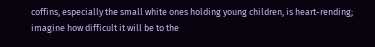coffins, especially the small white ones holding young children, is heart-rending; imagine how difficult it will be to the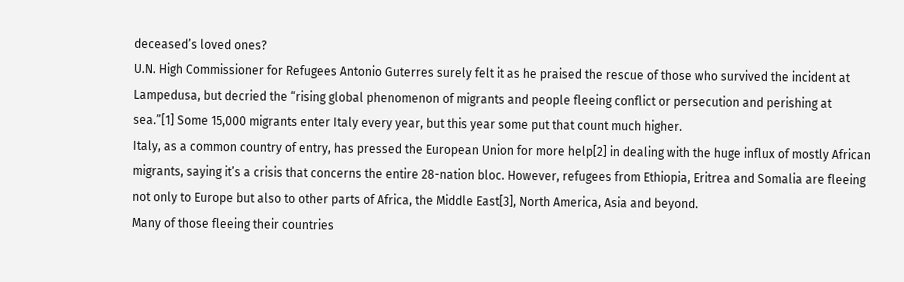deceased’s loved ones?
U.N. High Commissioner for Refugees Antonio Guterres surely felt it as he praised the rescue of those who survived the incident at Lampedusa, but decried the “rising global phenomenon of migrants and people fleeing conflict or persecution and perishing at sea.”[1] Some 15,000 migrants enter Italy every year, but this year some put that count much higher.
Italy, as a common country of entry, has pressed the European Union for more help[2] in dealing with the huge influx of mostly African migrants, saying it’s a crisis that concerns the entire 28-nation bloc. However, refugees from Ethiopia, Eritrea and Somalia are fleeing not only to Europe but also to other parts of Africa, the Middle East[3], North America, Asia and beyond.
Many of those fleeing their countries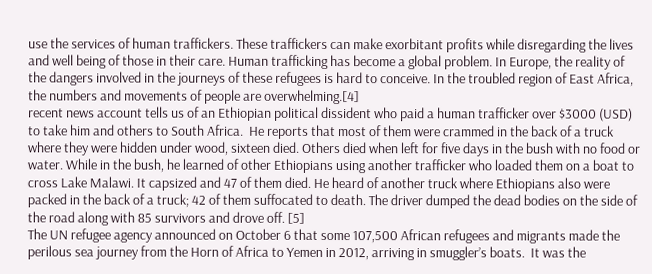use the services of human traffickers. These traffickers can make exorbitant profits while disregarding the lives and well being of those in their care. Human trafficking has become a global problem. In Europe, the reality of the dangers involved in the journeys of these refugees is hard to conceive. In the troubled region of East Africa, the numbers and movements of people are overwhelming.[4]
recent news account tells us of an Ethiopian political dissident who paid a human trafficker over $3000 (USD) to take him and others to South Africa.  He reports that most of them were crammed in the back of a truck where they were hidden under wood, sixteen died. Others died when left for five days in the bush with no food or water. While in the bush, he learned of other Ethiopians using another trafficker who loaded them on a boat to cross Lake Malawi. It capsized and 47 of them died. He heard of another truck where Ethiopians also were packed in the back of a truck; 42 of them suffocated to death. The driver dumped the dead bodies on the side of the road along with 85 survivors and drove off. [5]
The UN refugee agency announced on October 6 that some 107,500 African refugees and migrants made the perilous sea journey from the Horn of Africa to Yemen in 2012, arriving in smuggler’s boats.  It was the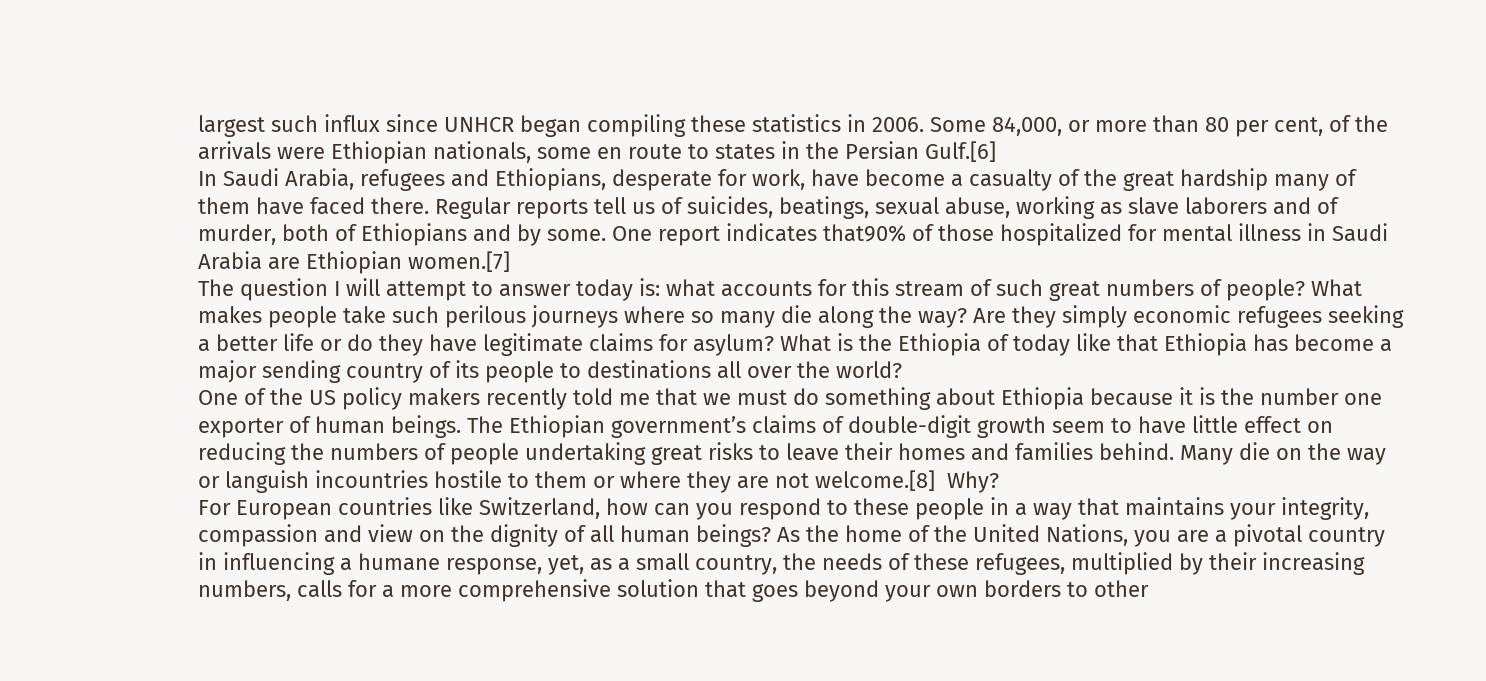largest such influx since UNHCR began compiling these statistics in 2006. Some 84,000, or more than 80 per cent, of the arrivals were Ethiopian nationals, some en route to states in the Persian Gulf.[6]
In Saudi Arabia, refugees and Ethiopians, desperate for work, have become a casualty of the great hardship many of them have faced there. Regular reports tell us of suicides, beatings, sexual abuse, working as slave laborers and of murder, both of Ethiopians and by some. One report indicates that90% of those hospitalized for mental illness in Saudi Arabia are Ethiopian women.[7]
The question I will attempt to answer today is: what accounts for this stream of such great numbers of people? What makes people take such perilous journeys where so many die along the way? Are they simply economic refugees seeking a better life or do they have legitimate claims for asylum? What is the Ethiopia of today like that Ethiopia has become a major sending country of its people to destinations all over the world?
One of the US policy makers recently told me that we must do something about Ethiopia because it is the number one exporter of human beings. The Ethiopian government’s claims of double-digit growth seem to have little effect on reducing the numbers of people undertaking great risks to leave their homes and families behind. Many die on the way or languish incountries hostile to them or where they are not welcome.[8]  Why?
For European countries like Switzerland, how can you respond to these people in a way that maintains your integrity, compassion and view on the dignity of all human beings? As the home of the United Nations, you are a pivotal country in influencing a humane response, yet, as a small country, the needs of these refugees, multiplied by their increasing numbers, calls for a more comprehensive solution that goes beyond your own borders to other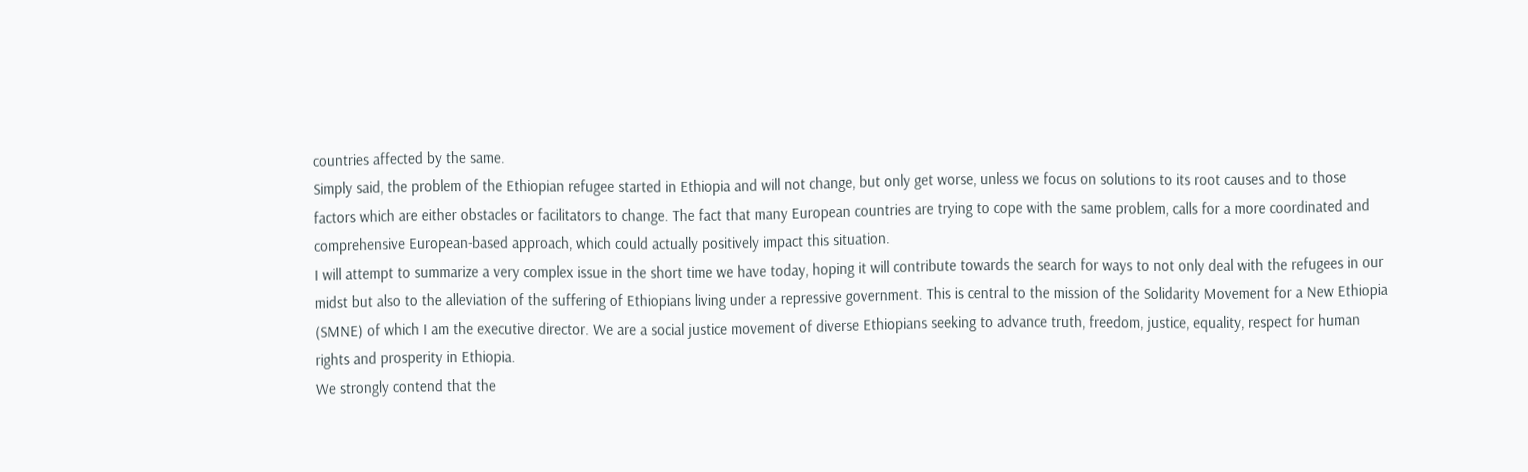countries affected by the same.
Simply said, the problem of the Ethiopian refugee started in Ethiopia and will not change, but only get worse, unless we focus on solutions to its root causes and to those factors which are either obstacles or facilitators to change. The fact that many European countries are trying to cope with the same problem, calls for a more coordinated and comprehensive European-based approach, which could actually positively impact this situation.
I will attempt to summarize a very complex issue in the short time we have today, hoping it will contribute towards the search for ways to not only deal with the refugees in our midst but also to the alleviation of the suffering of Ethiopians living under a repressive government. This is central to the mission of the Solidarity Movement for a New Ethiopia (SMNE) of which I am the executive director. We are a social justice movement of diverse Ethiopians seeking to advance truth, freedom, justice, equality, respect for human rights and prosperity in Ethiopia.
We strongly contend that the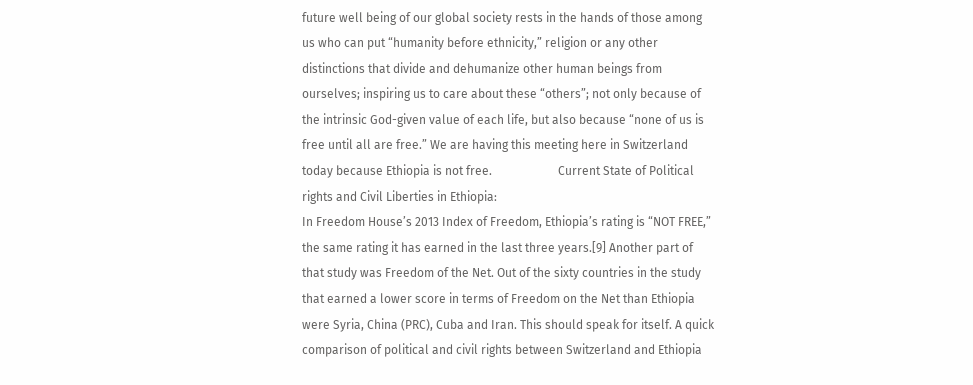future well being of our global society rests in the hands of those among us who can put “humanity before ethnicity,” religion or any other distinctions that divide and dehumanize other human beings from ourselves; inspiring us to care about these “others”; not only because of the intrinsic God-given value of each life, but also because “none of us is free until all are free.” We are having this meeting here in Switzerland today because Ethiopia is not free.                      Current State of Political rights and Civil Liberties in Ethiopia:
In Freedom House’s 2013 Index of Freedom, Ethiopia’s rating is “NOT FREE,” the same rating it has earned in the last three years.[9] Another part of that study was Freedom of the Net. Out of the sixty countries in the study that earned a lower score in terms of Freedom on the Net than Ethiopia were Syria, China (PRC), Cuba and Iran. This should speak for itself. A quick comparison of political and civil rights between Switzerland and Ethiopia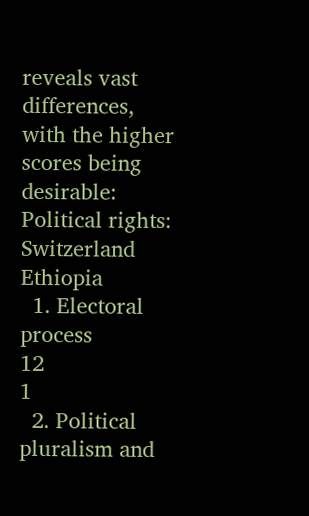reveals vast differences, with the higher scores being desirable:
Political rights:                                                      Switzerland          Ethiopia
  1. Electoral process                                                  12                            1
  2. Political pluralism and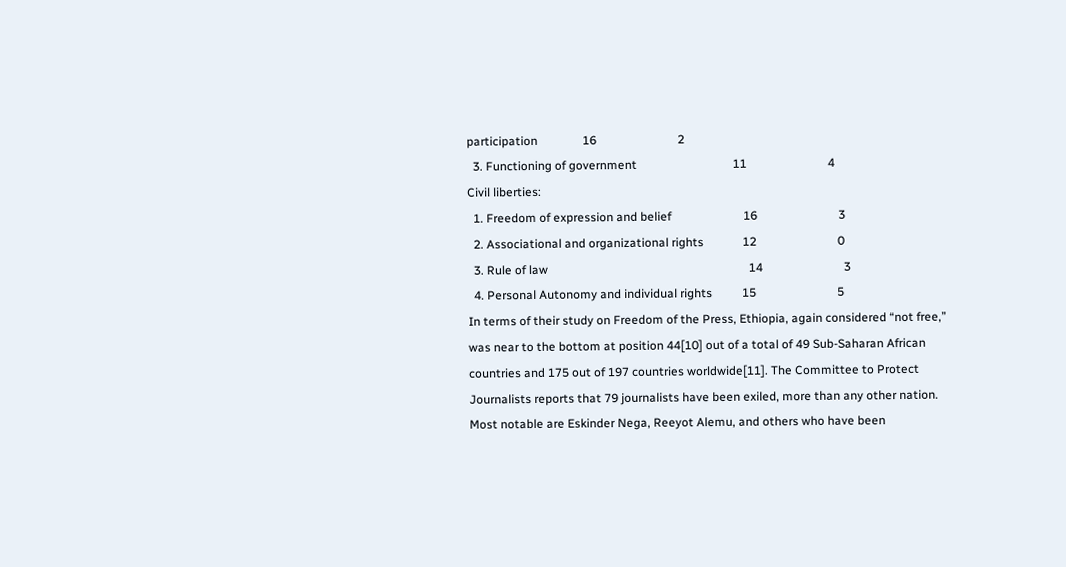participation               16                           2
  3. Functioning of government                                11                           4
Civil liberties:
  1. Freedom of expression and belief                        16                           3
  2. Associational and organizational rights             12                           0
  3. Rule of law                                                                   14                           3
  4. Personal Autonomy and individual rights          15                           5
In terms of their study on Freedom of the Press, Ethiopia, again considered “not free,” was near to the bottom at position 44[10] out of a total of 49 Sub-Saharan African countries and 175 out of 197 countries worldwide[11]. The Committee to Protect Journalists reports that 79 journalists have been exiled, more than any other nation. Most notable are Eskinder Nega, Reeyot Alemu, and others who have been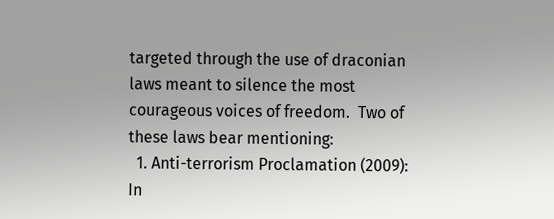targeted through the use of draconian laws meant to silence the most courageous voices of freedom.  Two of these laws bear mentioning:
  1. Anti-terrorism Proclamation (2009): In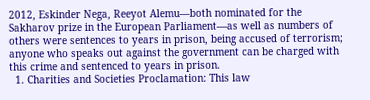2012, Eskinder Nega, Reeyot Alemu—both nominated for the Sakharov prize in the European Parliament—as well as numbers of others were sentences to years in prison, being accused of terrorism; anyone who speaks out against the government can be charged with this crime and sentenced to years in prison.
  1. Charities and Societies Proclamation: This law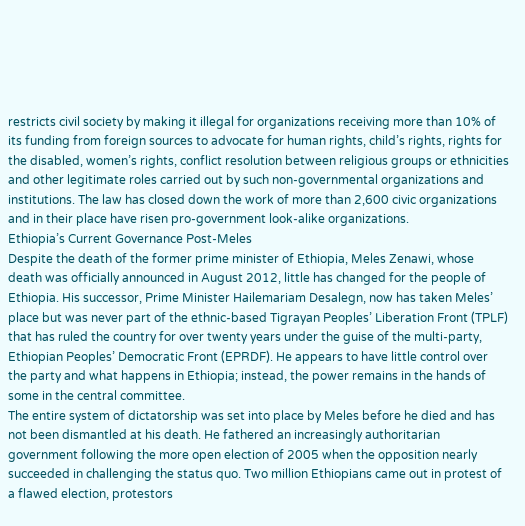restricts civil society by making it illegal for organizations receiving more than 10% of its funding from foreign sources to advocate for human rights, child’s rights, rights for the disabled, women’s rights, conflict resolution between religious groups or ethnicities and other legitimate roles carried out by such non-governmental organizations and institutions. The law has closed down the work of more than 2,600 civic organizations and in their place have risen pro-government look-alike organizations.
Ethiopia’s Current Governance Post-Meles
Despite the death of the former prime minister of Ethiopia, Meles Zenawi, whose death was officially announced in August 2012, little has changed for the people of Ethiopia. His successor, Prime Minister Hailemariam Desalegn, now has taken Meles’ place but was never part of the ethnic-based Tigrayan Peoples’ Liberation Front (TPLF) that has ruled the country for over twenty years under the guise of the multi-party, Ethiopian Peoples’ Democratic Front (EPRDF). He appears to have little control over the party and what happens in Ethiopia; instead, the power remains in the hands of some in the central committee.
The entire system of dictatorship was set into place by Meles before he died and has not been dismantled at his death. He fathered an increasingly authoritarian government following the more open election of 2005 when the opposition nearly succeeded in challenging the status quo. Two million Ethiopians came out in protest of a flawed election, protestors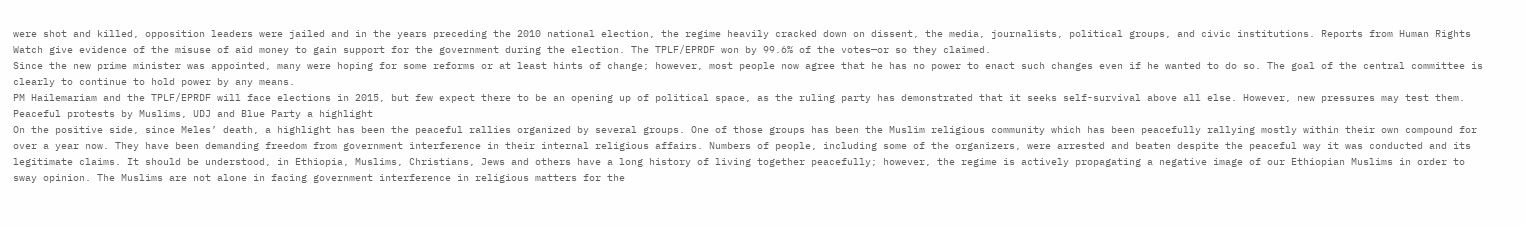were shot and killed, opposition leaders were jailed and in the years preceding the 2010 national election, the regime heavily cracked down on dissent, the media, journalists, political groups, and civic institutions. Reports from Human Rights Watch give evidence of the misuse of aid money to gain support for the government during the election. The TPLF/EPRDF won by 99.6% of the votes—or so they claimed.
Since the new prime minister was appointed, many were hoping for some reforms or at least hints of change; however, most people now agree that he has no power to enact such changes even if he wanted to do so. The goal of the central committee is clearly to continue to hold power by any means.
PM Hailemariam and the TPLF/EPRDF will face elections in 2015, but few expect there to be an opening up of political space, as the ruling party has demonstrated that it seeks self-survival above all else. However, new pressures may test them.
Peaceful protests by Muslims, UDJ and Blue Party a highlight
On the positive side, since Meles’ death, a highlight has been the peaceful rallies organized by several groups. One of those groups has been the Muslim religious community which has been peacefully rallying mostly within their own compound for over a year now. They have been demanding freedom from government interference in their internal religious affairs. Numbers of people, including some of the organizers, were arrested and beaten despite the peaceful way it was conducted and its legitimate claims. It should be understood, in Ethiopia, Muslims, Christians, Jews and others have a long history of living together peacefully; however, the regime is actively propagating a negative image of our Ethiopian Muslims in order to sway opinion. The Muslims are not alone in facing government interference in religious matters for the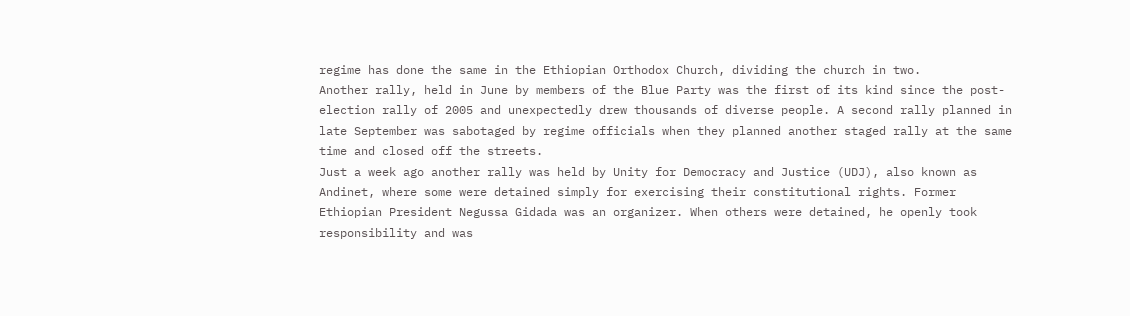regime has done the same in the Ethiopian Orthodox Church, dividing the church in two.
Another rally, held in June by members of the Blue Party was the first of its kind since the post-election rally of 2005 and unexpectedly drew thousands of diverse people. A second rally planned in late September was sabotaged by regime officials when they planned another staged rally at the same time and closed off the streets.
Just a week ago another rally was held by Unity for Democracy and Justice (UDJ), also known as Andinet, where some were detained simply for exercising their constitutional rights. Former Ethiopian President Negussa Gidada was an organizer. When others were detained, he openly took responsibility and was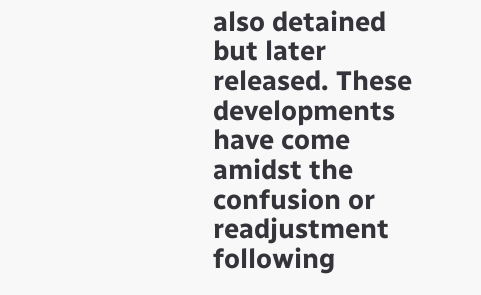also detained but later released. These developments have come amidst the confusion or readjustment following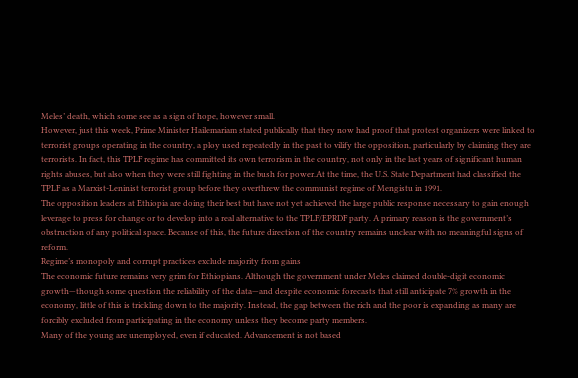Meles’ death, which some see as a sign of hope, however small.
However, just this week, Prime Minister Hailemariam stated publically that they now had proof that protest organizers were linked to terrorist groups operating in the country, a ploy used repeatedly in the past to vilify the opposition, particularly by claiming they are terrorists. In fact, this TPLF regime has committed its own terrorism in the country, not only in the last years of significant human rights abuses, but also when they were still fighting in the bush for power.At the time, the U.S. State Department had classified the TPLF as a Marxist-Leninist terrorist group before they overthrew the communist regime of Mengistu in 1991.
The opposition leaders at Ethiopia are doing their best but have not yet achieved the large public response necessary to gain enough leverage to press for change or to develop into a real alternative to the TPLF/EPRDF party. A primary reason is the government’s obstruction of any political space. Because of this, the future direction of the country remains unclear with no meaningful signs of reform.
Regime’s monopoly and corrupt practices exclude majority from gains
The economic future remains very grim for Ethiopians. Although the government under Meles claimed double-digit economic growth—though some question the reliability of the data—and despite economic forecasts that still anticipate 7% growth in the economy, little of this is trickling down to the majority. Instead, the gap between the rich and the poor is expanding as many are forcibly excluded from participating in the economy unless they become party members.
Many of the young are unemployed, even if educated. Advancement is not based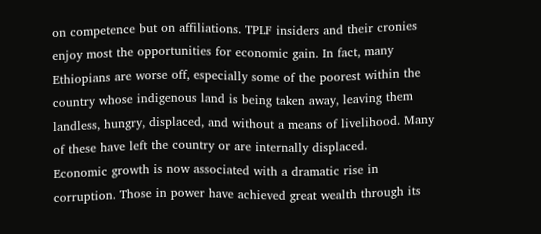on competence but on affiliations. TPLF insiders and their cronies enjoy most the opportunities for economic gain. In fact, many Ethiopians are worse off, especially some of the poorest within the country whose indigenous land is being taken away, leaving them landless, hungry, displaced, and without a means of livelihood. Many of these have left the country or are internally displaced.
Economic growth is now associated with a dramatic rise in corruption. Those in power have achieved great wealth through its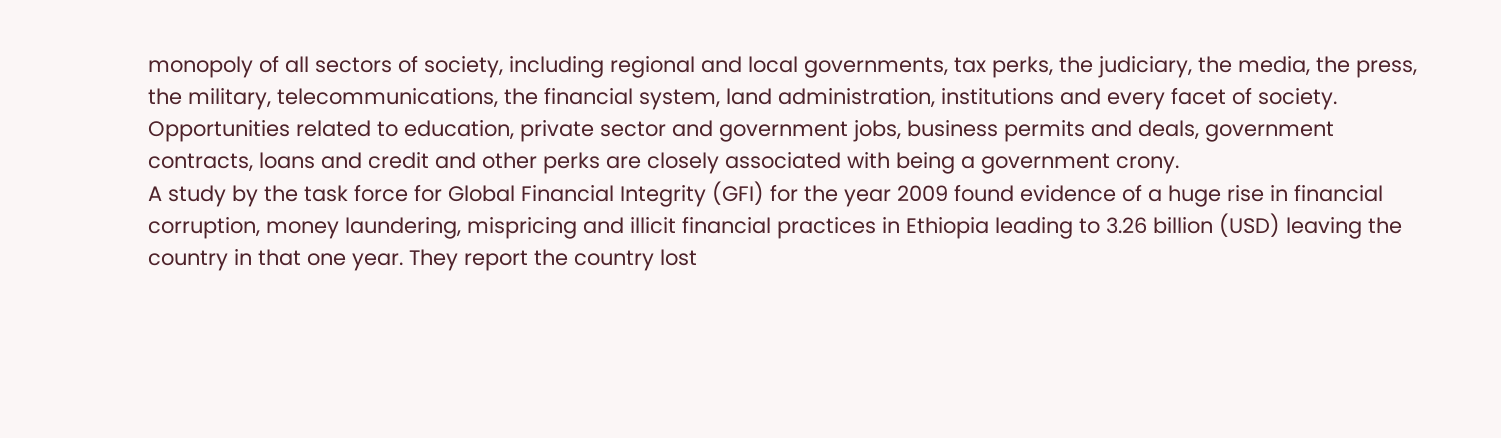monopoly of all sectors of society, including regional and local governments, tax perks, the judiciary, the media, the press, the military, telecommunications, the financial system, land administration, institutions and every facet of society. Opportunities related to education, private sector and government jobs, business permits and deals, government contracts, loans and credit and other perks are closely associated with being a government crony.
A study by the task force for Global Financial Integrity (GFI) for the year 2009 found evidence of a huge rise in financial corruption, money laundering, mispricing and illicit financial practices in Ethiopia leading to 3.26 billion (USD) leaving the country in that one year. They report the country lost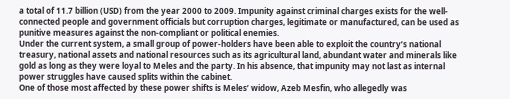a total of 11.7 billion (USD) from the year 2000 to 2009. Impunity against criminal charges exists for the well-connected people and government officials but corruption charges, legitimate or manufactured, can be used as punitive measures against the non-compliant or political enemies.
Under the current system, a small group of power-holders have been able to exploit the country’s national treasury, national assets and national resources such as its agricultural land, abundant water and minerals like gold as long as they were loyal to Meles and the party. In his absence, that impunity may not last as internal power struggles have caused splits within the cabinet.
One of those most affected by these power shifts is Meles’ widow, Azeb Mesfin, who allegedly was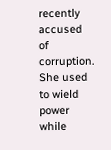recently accused of corruption.  She used to wield power while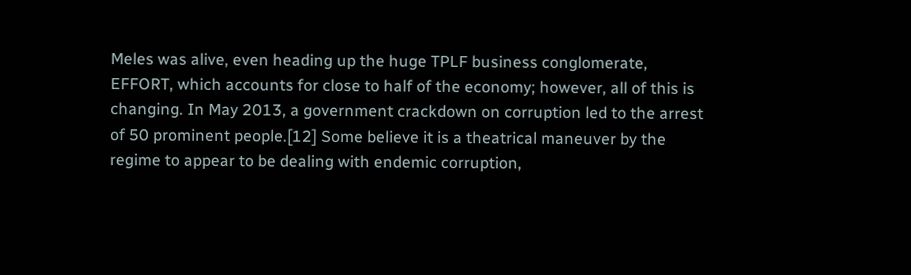Meles was alive, even heading up the huge TPLF business conglomerate, EFFORT, which accounts for close to half of the economy; however, all of this is changing. In May 2013, a government crackdown on corruption led to the arrest of 50 prominent people.[12] Some believe it is a theatrical maneuver by the regime to appear to be dealing with endemic corruption,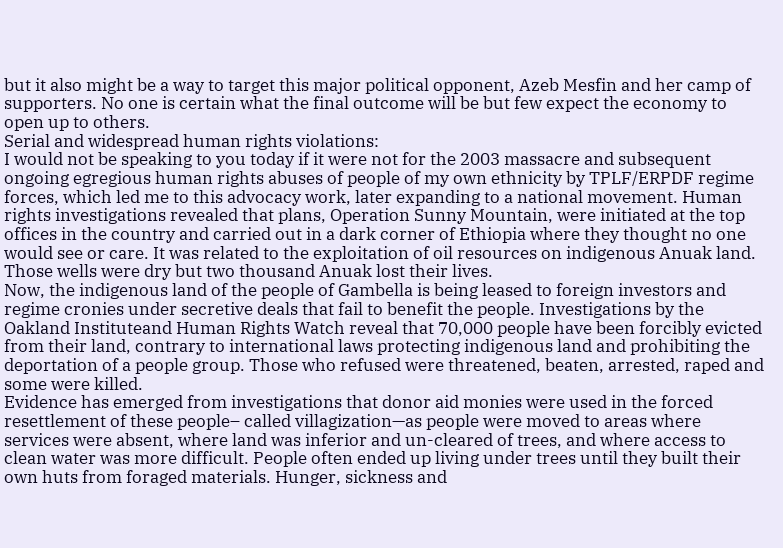but it also might be a way to target this major political opponent, Azeb Mesfin and her camp of supporters. No one is certain what the final outcome will be but few expect the economy to open up to others.
Serial and widespread human rights violations:
I would not be speaking to you today if it were not for the 2003 massacre and subsequent ongoing egregious human rights abuses of people of my own ethnicity by TPLF/ERPDF regime forces, which led me to this advocacy work, later expanding to a national movement. Human rights investigations revealed that plans, Operation Sunny Mountain, were initiated at the top offices in the country and carried out in a dark corner of Ethiopia where they thought no one would see or care. It was related to the exploitation of oil resources on indigenous Anuak land. Those wells were dry but two thousand Anuak lost their lives.
Now, the indigenous land of the people of Gambella is being leased to foreign investors and regime cronies under secretive deals that fail to benefit the people. Investigations by the Oakland Instituteand Human Rights Watch reveal that 70,000 people have been forcibly evicted from their land, contrary to international laws protecting indigenous land and prohibiting the deportation of a people group. Those who refused were threatened, beaten, arrested, raped and some were killed.
Evidence has emerged from investigations that donor aid monies were used in the forced resettlement of these people– called villagization—as people were moved to areas where services were absent, where land was inferior and un-cleared of trees, and where access to clean water was more difficult. People often ended up living under trees until they built their own huts from foraged materials. Hunger, sickness and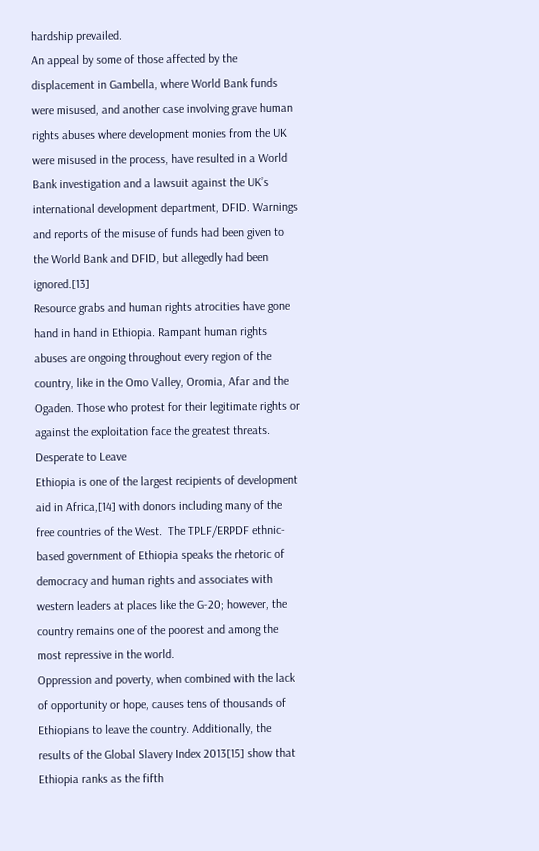hardship prevailed.
An appeal by some of those affected by the displacement in Gambella, where World Bank funds were misused, and another case involving grave human rights abuses where development monies from the UK were misused in the process, have resulted in a World Bank investigation and a lawsuit against the UK’s international development department, DFID. Warnings and reports of the misuse of funds had been given to the World Bank and DFID, but allegedly had been ignored.[13]
Resource grabs and human rights atrocities have gone hand in hand in Ethiopia. Rampant human rights abuses are ongoing throughout every region of the country, like in the Omo Valley, Oromia, Afar and the Ogaden. Those who protest for their legitimate rights or against the exploitation face the greatest threats.                                            Desperate to Leave
Ethiopia is one of the largest recipients of development aid in Africa,[14] with donors including many of the free countries of the West.  The TPLF/ERPDF ethnic-based government of Ethiopia speaks the rhetoric of democracy and human rights and associates with western leaders at places like the G-20; however, the country remains one of the poorest and among the most repressive in the world.
Oppression and poverty, when combined with the lack of opportunity or hope, causes tens of thousands of Ethiopians to leave the country. Additionally, the results of the Global Slavery Index 2013[15] show that Ethiopia ranks as the fifth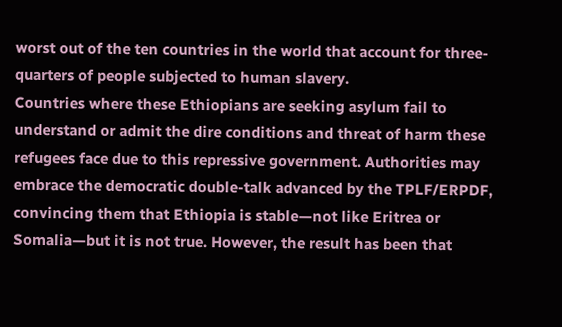worst out of the ten countries in the world that account for three-quarters of people subjected to human slavery.
Countries where these Ethiopians are seeking asylum fail to understand or admit the dire conditions and threat of harm these refugees face due to this repressive government. Authorities may embrace the democratic double-talk advanced by the TPLF/ERPDF, convincing them that Ethiopia is stable—not like Eritrea or Somalia—but it is not true. However, the result has been that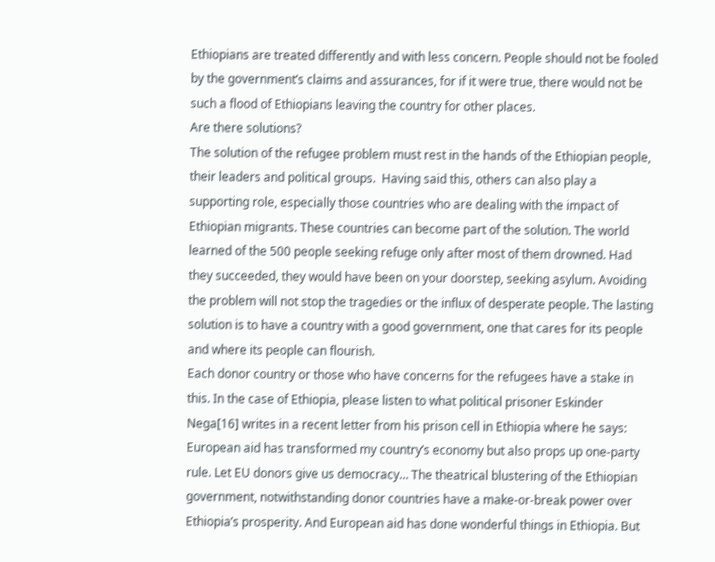Ethiopians are treated differently and with less concern. People should not be fooled by the government’s claims and assurances, for if it were true, there would not be such a flood of Ethiopians leaving the country for other places.
Are there solutions?
The solution of the refugee problem must rest in the hands of the Ethiopian people, their leaders and political groups.  Having said this, others can also play a supporting role, especially those countries who are dealing with the impact of Ethiopian migrants. These countries can become part of the solution. The world learned of the 500 people seeking refuge only after most of them drowned. Had they succeeded, they would have been on your doorstep, seeking asylum. Avoiding the problem will not stop the tragedies or the influx of desperate people. The lasting solution is to have a country with a good government, one that cares for its people and where its people can flourish.
Each donor country or those who have concerns for the refugees have a stake in this. In the case of Ethiopia, please listen to what political prisoner Eskinder Nega[16] writes in a recent letter from his prison cell in Ethiopia where he says:
European aid has transformed my country’s economy but also props up one-party rule. Let EU donors give us democracy… The theatrical blustering of the Ethiopian government, notwithstanding donor countries have a make-or-break power over Ethiopia’s prosperity. And European aid has done wonderful things in Ethiopia. But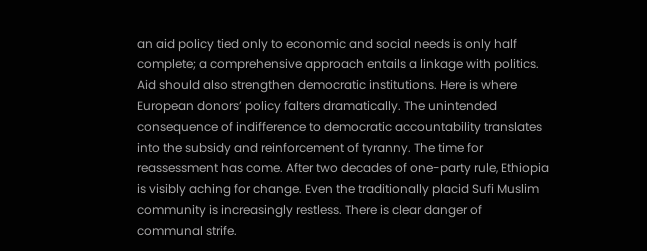an aid policy tied only to economic and social needs is only half complete; a comprehensive approach entails a linkage with politics.
Aid should also strengthen democratic institutions. Here is where European donors’ policy falters dramatically. The unintended consequence of indifference to democratic accountability translates into the subsidy and reinforcement of tyranny. The time for reassessment has come. After two decades of one-party rule, Ethiopia is visibly aching for change. Even the traditionally placid Sufi Muslim community is increasingly restless. There is clear danger of communal strife.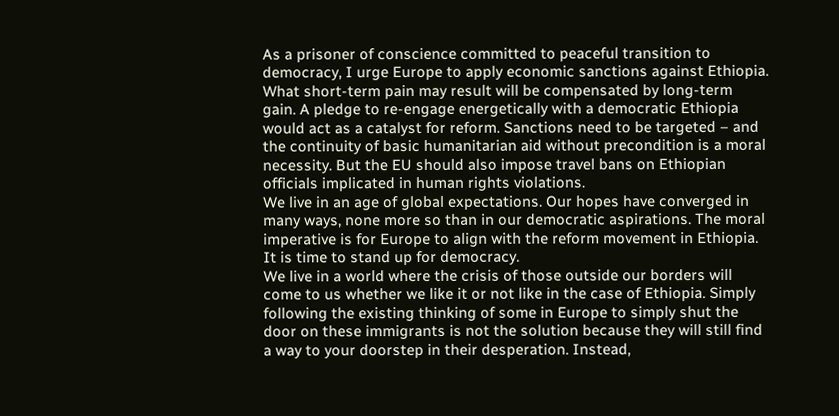As a prisoner of conscience committed to peaceful transition to democracy, I urge Europe to apply economic sanctions against Ethiopia. What short-term pain may result will be compensated by long-term gain. A pledge to re-engage energetically with a democratic Ethiopia would act as a catalyst for reform. Sanctions need to be targeted – and the continuity of basic humanitarian aid without precondition is a moral necessity. But the EU should also impose travel bans on Ethiopian officials implicated in human rights violations.
We live in an age of global expectations. Our hopes have converged in many ways, none more so than in our democratic aspirations. The moral imperative is for Europe to align with the reform movement in Ethiopia. It is time to stand up for democracy.
We live in a world where the crisis of those outside our borders will come to us whether we like it or not like in the case of Ethiopia. Simply following the existing thinking of some in Europe to simply shut the door on these immigrants is not the solution because they will still find a way to your doorstep in their desperation. Instead,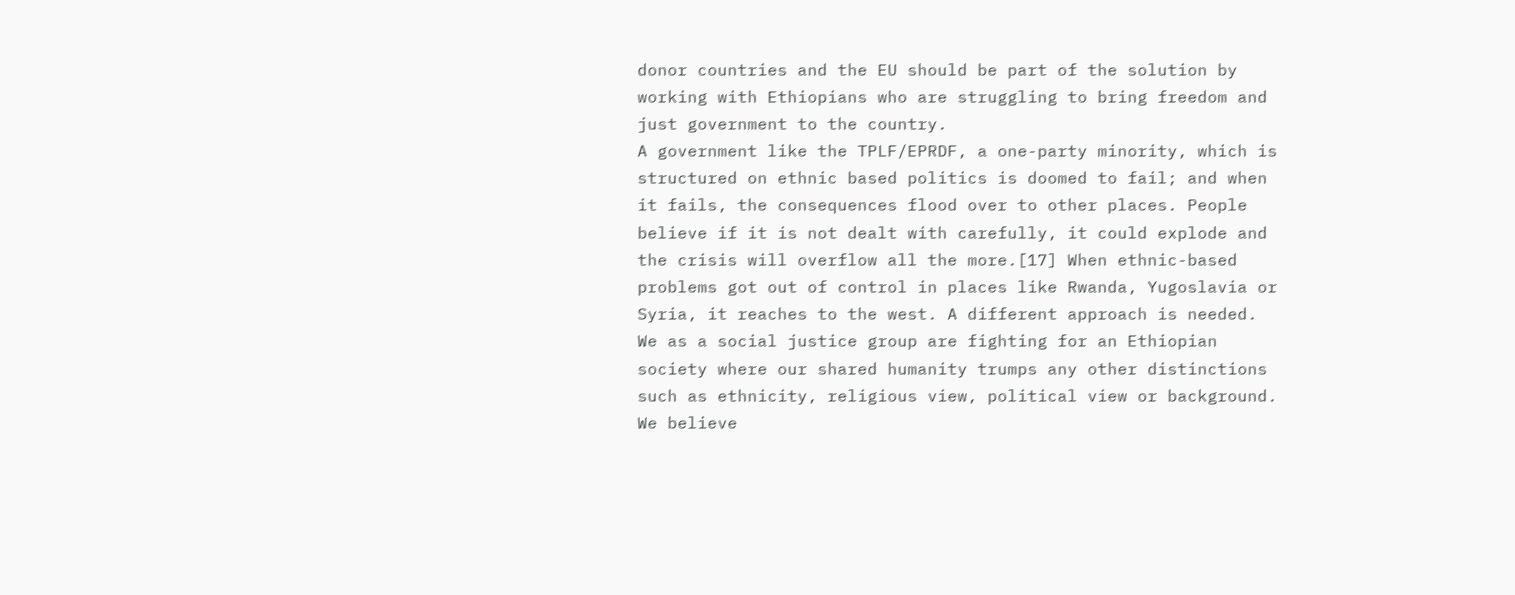donor countries and the EU should be part of the solution by working with Ethiopians who are struggling to bring freedom and just government to the country.
A government like the TPLF/EPRDF, a one-party minority, which is structured on ethnic based politics is doomed to fail; and when it fails, the consequences flood over to other places. People believe if it is not dealt with carefully, it could explode and the crisis will overflow all the more.[17] When ethnic-based problems got out of control in places like Rwanda, Yugoslavia or Syria, it reaches to the west. A different approach is needed.
We as a social justice group are fighting for an Ethiopian society where our shared humanity trumps any other distinctions such as ethnicity, religious view, political view or background. We believe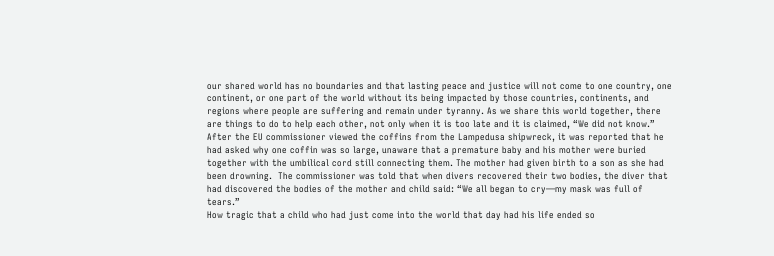our shared world has no boundaries and that lasting peace and justice will not come to one country, one continent, or one part of the world without its being impacted by those countries, continents, and regions where people are suffering and remain under tyranny. As we share this world together, there are things to do to help each other, not only when it is too late and it is claimed, “We did not know.”
After the EU commissioner viewed the coffins from the Lampedusa shipwreck, it was reported that he had asked why one coffin was so large, unaware that a premature baby and his mother were buried together with the umbilical cord still connecting them. The mother had given birth to a son as she had been drowning.  The commissioner was told that when divers recovered their two bodies, the diver that had discovered the bodies of the mother and child said: “We all began to cry—my mask was full of tears.”
How tragic that a child who had just come into the world that day had his life ended so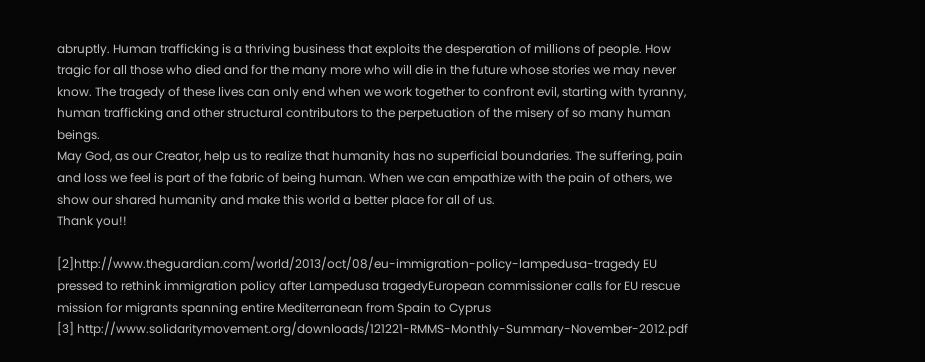abruptly. Human trafficking is a thriving business that exploits the desperation of millions of people. How tragic for all those who died and for the many more who will die in the future whose stories we may never know. The tragedy of these lives can only end when we work together to confront evil, starting with tyranny, human trafficking and other structural contributors to the perpetuation of the misery of so many human beings.
May God, as our Creator, help us to realize that humanity has no superficial boundaries. The suffering, pain and loss we feel is part of the fabric of being human. When we can empathize with the pain of others, we show our shared humanity and make this world a better place for all of us.
Thank you!!

[2]http://www.theguardian.com/world/2013/oct/08/eu-immigration-policy-lampedusa-tragedy EU pressed to rethink immigration policy after Lampedusa tragedyEuropean commissioner calls for EU rescue mission for migrants spanning entire Mediterranean from Spain to Cyprus
[3] http://www.solidaritymovement.org/downloads/121221-RMMS-Monthly-Summary-November-2012.pdf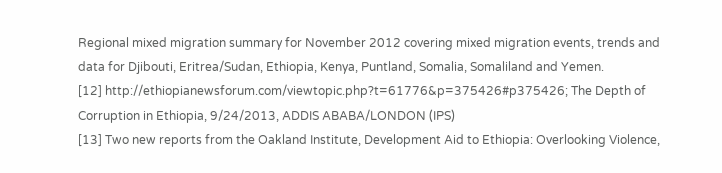Regional mixed migration summary for November 2012 covering mixed migration events, trends and data for Djibouti, Eritrea/Sudan, Ethiopia, Kenya, Puntland, Somalia, Somaliland and Yemen.
[12] http://ethiopianewsforum.com/viewtopic.php?t=61776&p=375426#p375426; The Depth of Corruption in Ethiopia, 9/24/2013, ADDIS ABABA/LONDON (IPS)
[13] Two new reports from the Oakland Institute, Development Aid to Ethiopia: Overlooking Violence,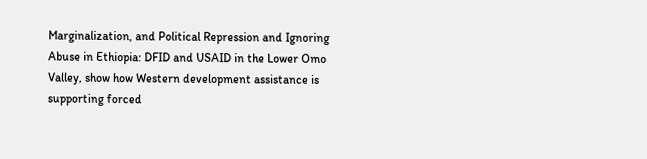Marginalization, and Political Repression and Ignoring Abuse in Ethiopia: DFID and USAID in the Lower Omo Valley, show how Western development assistance is supporting forced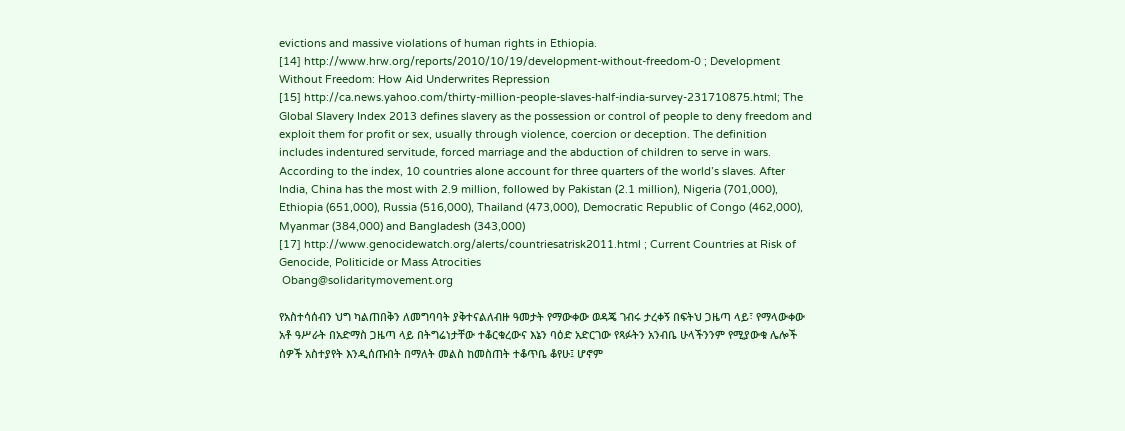evictions and massive violations of human rights in Ethiopia.
[14] http://www.hrw.org/reports/2010/10/19/development-without-freedom-0 ; Development Without Freedom: How Aid Underwrites Repression
[15] http://ca.news.yahoo.com/thirty-million-people-slaves-half-india-survey-231710875.html; The Global Slavery Index 2013 defines slavery as the possession or control of people to deny freedom and exploit them for profit or sex, usually through violence, coercion or deception. The definition includes indentured servitude, forced marriage and the abduction of children to serve in wars. According to the index, 10 countries alone account for three quarters of the world’s slaves. After India, China has the most with 2.9 million, followed by Pakistan (2.1 million), Nigeria (701,000), Ethiopia (651,000), Russia (516,000), Thailand (473,000), Democratic Republic of Congo (462,000), Myanmar (384,000) and Bangladesh (343,000)
[17] http://www.genocidewatch.org/alerts/countriesatrisk2011.html ; Current Countries at Risk of Genocide, Politicide or Mass Atrocities
 Obang@solidaritymovement.org

የአስተሳሰብን ህግ ካልጠበቅን ለመግባባት ያቅተናልለብዙ ዓመታት የማውቀው ወዳጄ ገብሩ ታረቀኝ በፍትህ ጋዜጣ ላይ፣ የማላውቀው አቶ ዓሥራት በአድማስ ጋዜጣ ላይ በትግሬነታቸው ተቆርቁረውና እኔን ባዕድ አድርገው የጻፉትን አንብቤ ሁላችንንም የሚያውቁ ሌሎች ሰዎች አስተያየት እንዲሰጡበት በማለት መልስ ከመስጠት ተቆጥቤ ቆየሁ፤ ሆኖም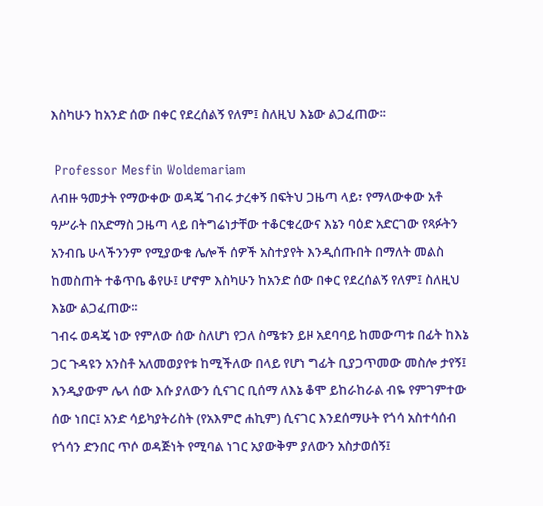እስካሁን ከአንድ ሰው በቀር የደረሰልኝ የለም፤ ስለዚህ እኔው ልጋፈጠው፡፡

 Professor Mesfin Woldemariam
ለብዙ ዓመታት የማውቀው ወዳጄ ገብሩ ታረቀኝ በፍትህ ጋዜጣ ላይ፣ የማላውቀው አቶ ዓሥራት በአድማስ ጋዜጣ ላይ በትግሬነታቸው ተቆርቁረውና እኔን ባዕድ አድርገው የጻፉትን አንብቤ ሁላችንንም የሚያውቁ ሌሎች ሰዎች አስተያየት እንዲሰጡበት በማለት መልስ ከመስጠት ተቆጥቤ ቆየሁ፤ ሆኖም እስካሁን ከአንድ ሰው በቀር የደረሰልኝ የለም፤ ስለዚህ እኔው ልጋፈጠው፡፡
ገብሩ ወዳጄ ነው የምለው ሰው ስለሆነ የጋለ ስሜቱን ይዞ አደባባይ ከመውጣቱ በፊት ከእኔ ጋር ጉዳዩን አንስቶ አለመወያየቱ ከሚችለው በላይ የሆነ ግፊት ቢያጋጥመው መስሎ ታየኝ፤ እንዲያውም ሌላ ሰው እሱ ያለውን ሲናገር ቢሰማ ለእኔ ቆሞ ይከራከራል ብዬ የምገምተው ሰው ነበር፤ አንድ ሳይካያትሪስት (የአእምሮ ሐኪም) ሲናገር እንደሰማሁት የጎሳ አስተሳሰብ የጎሳን ድንበር ጥሶ ወዳጅነት የሚባል ነገር አያውቅም ያለውን አስታወሰኝ፤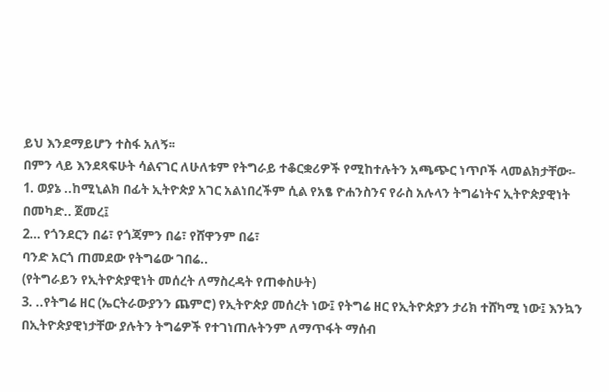ይህ እንደማይሆን ተስፋ አለኝ፡፡
በምን ላይ እንደጻፍሁት ሳልናገር ለሁለቱም የትግራይ ተቆርቋሪዎች የሚከተሉትን አጫጭር ነጥቦች ላመልክታቸው፡-
1. ወያኔ ..ከሚኒልክ በፊት ኢትዮጵያ አገር አልነበረችም ሲል የአፄ ዮሐንስንና የራስ አሉላን ትግሬነትና ኢትዮጵያዊነት በመካድ.. ጀመረ፤
2… የጎንደርን በሬ፣ የጎጃምን በሬ፣ የሸዋንም በሬ፣
ባንድ አርጎ ጠመደው የትግሬው ገበሬ..
(የትግራይን የኢትዮጵያዊነት መሰረት ለማስረዳት የጠቀስሁት)
3. ..የትግሬ ዘር (ኤርትራውያንን ጨምሮ) የኢትዮጵያ መሰረት ነው፤ የትግሬ ዘር የኢትዮጵያን ታሪክ ተሸካሚ ነው፤ እንኳን በኢትዮጵያዊነታቸው ያሉትን ትግሬዎች የተገነጠሉትንም ለማጥፋት ማሰብ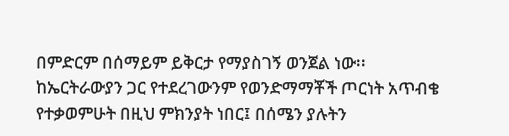በምድርም በሰማይም ይቅርታ የማያስገኝ ወንጀል ነው፡፡ ከኤርትራውያን ጋር የተደረገውንም የወንድማማቾች ጦርነት አጥብቄ የተቃወምሁት በዚህ ምክንያት ነበር፤ በሰሜን ያሉትን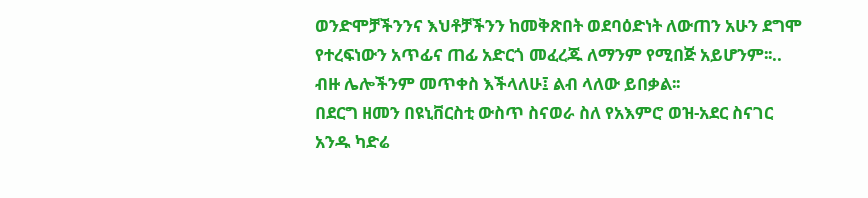ወንድሞቻችንንና እህቶቻችንን ከመቅጽበት ወደባዕድነት ለውጠን አሁን ደግሞ የተረፍነውን አጥፊና ጠፊ አድርጎ መፈረጁ ለማንም የሚበጅ አይሆንም፡፡..
ብዙ ሌሎችንም መጥቀስ እችላለሁ፤ ልብ ላለው ይበቃል፡፡
በደርግ ዘመን በዩኒቨርስቲ ውስጥ ስናወራ ስለ የአእምሮ ወዝ-አደር ስናገር አንዱ ካድሬ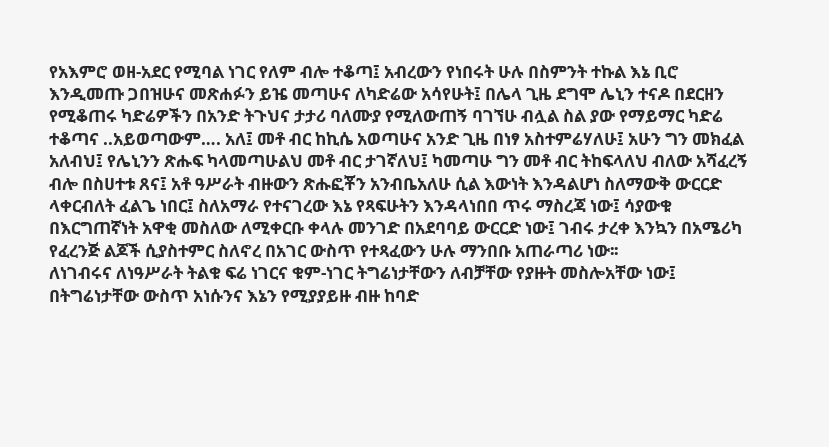የአእምሮ ወዘ-አደር የሚባል ነገር የለም ብሎ ተቆጣ፤ አብረውን የነበሩት ሁሉ በስምንት ተኩል እኔ ቢሮ እንዲመጡ ጋበዝሁና መጽሐፉን ይዤ መጣሁና ለካድሬው አሳየሁት፤ በሌላ ጊዜ ደግሞ ሌኒን ተናዶ በደርዘን የሚቆጠሩ ካድሬዎችን በአንድ ትጉህና ታታሪ ባለሙያ የሚለውጠኝ ባገኘሁ ብሏል ስል ያው የማይማር ካድሬ ተቆጣና ..አይወጣውም…. አለ፤ መቶ ብር ከኪሴ አወጣሁና አንድ ጊዜ በነፃ አስተምሬሃለሁ፤ አሁን ግን መክፈል አለብህ፤ የሌኒንን ጽሑፍ ካላመጣሁልህ መቶ ብር ታገኛለህ፤ ካመጣሁ ግን መቶ ብር ትከፍላለህ ብለው አሻፈረኝ ብሎ በስሀተቱ ጸና፤ አቶ ዓሥራት ብዙውን ጽሑፎቾን አንብቤአለሁ ሲል እውነት እንዳልሆነ ስለማውቅ ውርርድ ላቀርብለት ፈልጌ ነበር፤ ስለአማራ የተናገረው እኔ የጻፍሁትን እንዳላነበበ ጥሩ ማስረጃ ነው፤ ሳያውቁ በእርግጠኛነት አዋቂ መስለው ለሚቀርቡ ቀላሉ መንገድ በአደባባይ ውርርድ ነው፤ ገብሩ ታረቀ እንኳን በአሜሪካ የፈረንጅ ልጆች ሲያስተምር ስለኖረ በአገር ውስጥ የተጻፈውን ሁሉ ማንበቡ አጠራጣሪ ነው፡፡
ለነገብሩና ለነዓሥራት ትልቁ ፍሬ ነገርና ቁም-ነገር ትግሬነታቸውን ለብቻቸው የያዙት መስሎአቸው ነው፤ በትግሬነታቸው ውስጥ አነሱንና እኔን የሚያያይዙ ብዙ ከባድ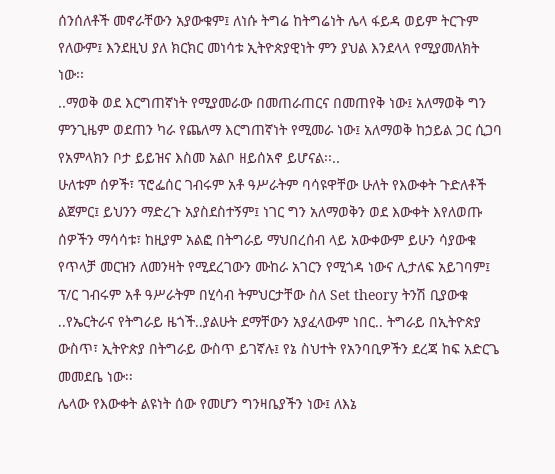ሰንሰለቶች መኖራቸውን አያውቁም፤ ለነሱ ትግሬ ከትግሬነት ሌላ ፋይዳ ወይም ትርጉም የለውም፤ እንደዚህ ያለ ክርክር መነሳቱ ኢትዮጵያዊነት ምን ያህል እንደላላ የሚያመለክት ነው፡፡
..ማወቅ ወደ እርግጠኛነት የሚያመራው በመጠራጠርና በመጠየቅ ነው፤ አለማወቅ ግን ምንጊዜም ወደጠን ካራ የጨለማ እርግጠኛነት የሚመራ ነው፤ አለማወቅ ከኃይል ጋር ሲጋባ የአምላክን ቦታ ይይዝና እስመ አልቦ ዘይሰአኖ ይሆናል፡፡..
ሁለቱም ሰዎች፣ ፕሮፌሰር ገብሩም አቶ ዓሥራትም ባሳዩዋቸው ሁለት የእውቀት ጉድለቶች ልጀምር፤ ይህንን ማድረጉ አያስደስተኝም፤ ነገር ግን አለማወቅን ወደ እውቀት እየለወጡ ሰዎችን ማሳሳቱ፣ ከዚያም አልፎ በትግራይ ማህበረሰብ ላይ አውቀውም ይሁን ሳያውቁ የጥላቻ መርዝን ለመንዛት የሚደረገውን ሙከራ አገርን የሚጎዳ ነውና ሊታለፍ አይገባም፤ ፕ/ር ገብሩም አቶ ዓሥራትም በሂሳብ ትምህርታቸው ስለ Set theory ትንሽ ቢያውቁ ..የኤርትራና የትግራይ ዜጎች..ያልሁት ደማቸውን አያፈላውም ነበር.. ትግራይ በኢትዮጵያ ውስጥ፣ ኢትዮጵያ በትግራይ ውስጥ ይገኛሉ፤ የኔ ስህተት የአንባቢዎችን ደረጃ ከፍ አድርጌ መመደቤ ነው፡፡
ሌላው የእውቀት ልዩነት ሰው የመሆን ግንዛቤያችን ነው፤ ለእኔ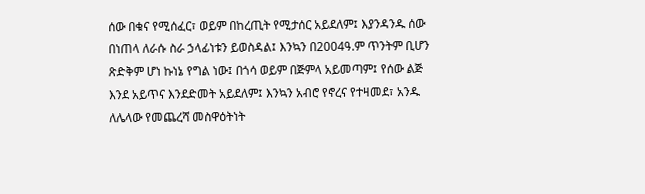ሰው በቁና የሚሰፈር፣ ወይም በከረጢት የሚታሰር አይደለም፤ እያንዳንዱ ሰው በነጠላ ለራሱ ስራ ኃላፊነቱን ይወስዳል፤ እንኳን በ2004ዓ.ም ጥንትም ቢሆን ጽድቅም ሆነ ኩነኔ የግል ነው፤ በጎሳ ወይም በጅምላ አይመጣም፤ የሰው ልጅ እንደ አይጥና እንደድመት አይደለም፤ እንኳን አብሮ የኖረና የተዛመደ፣ አንዱ ለሌላው የመጨረሻ መስዋዕትነት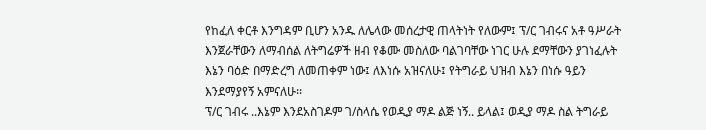የከፈለ ቀርቶ እንግዳም ቢሆን አንዱ ለሌላው መሰረታዊ ጠላትነት የለውም፤ ፕ/ር ገብሩና አቶ ዓሥራት እንጀራቸውን ለማብሰል ለትግሬዎች ዘብ የቆሙ መስለው ባልገባቸው ነገር ሁሉ ደማቸውን ያገነፈሉት እኔን ባዕድ በማድረግ ለመጠቀም ነው፤ ለእነሱ አዝናለሁ፤ የትግራይ ህዝብ እኔን በነሱ ዓይን እንደማያየኝ አምናለሁ፡፡
ፕ/ር ገብሩ ..እኔም እንደአስገዶም ገ/ስላሴ የወዲያ ማዶ ልጅ ነኝ.. ይላል፤ ወዲያ ማዶ ስል ትግራይ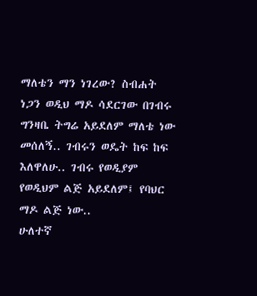ማለቴን ማን ነገረው? ስብሐት ነጋን ወዲህ ማዶ ሳደርገው በገብሩ ግንዛቤ ትግሬ አይደለም ማለቴ ነው መሰለኝ.. ገብሩን ወዴት ከፍ ከፍ እለዋለሁ.. ገብሩ የወዲያም የወዲህም ልጅ አይደለም፤ የባህር ማዶ ልጅ ነው..
ሁለተኛ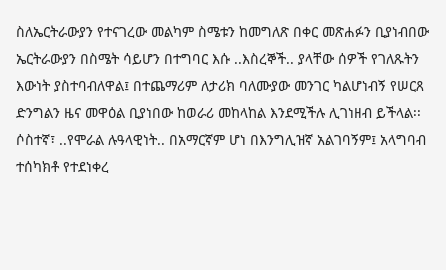ስለኤርትራውያን የተናገረው መልካም ስሜቱን ከመግለጽ በቀር መጽሐፉን ቢያነብበው ኤርትራውያን በስሜት ሳይሆን በተግባር እሱ ..እስረኞች.. ያላቸው ሰዎች የገለጹትን እውነት ያስተባብለዋል፤ በተጨማሪም ለታሪክ ባለሙያው መንገር ካልሆነብኝ የሠርጸ ድንግልን ዜና መዋዕል ቢያነበው ከወራሪ መከላከል እንደሚችሉ ሊገነዘብ ይችላል፡፡
ሶስተኛ፣ ..የሞራል ሉዓላዊነት.. በአማርኛም ሆነ በእንግሊዝኛ አልገባኝም፤ አላግባብ ተሰካክቶ የተደነቀረ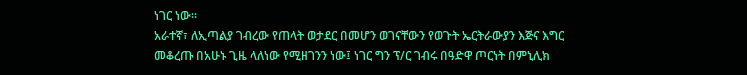ነገር ነው፡፡
አራተኛ፣ ለኢጣልያ ገብረው የጠላት ወታደር በመሆን ወገናቸውን የወጉት ኤርትራውያን እጅና እግር መቆረጡ በአሁኑ ጊዜ ላለነው የሚዘገንን ነው፤ ነገር ግን ፕ/ር ገብሩ በዓድዋ ጦርነት በምኒሊክ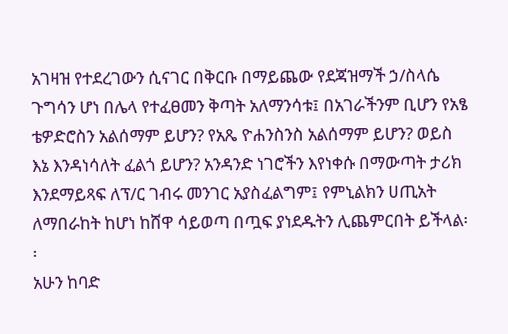አገዛዝ የተደረገውን ሲናገር በቅርቡ በማይጨው የደጃዝማች ኃ/ስላሴ ጉግሳን ሆነ በሌላ የተፈፀመን ቅጣት አለማንሳቱ፤ በአገራችንም ቢሆን የአፄ ቴዎድሮስን አልሰማም ይሆን? የአጼ ዮሐንስንስ አልሰማም ይሆን? ወይስ እኔ እንዳነሳለት ፈልጎ ይሆን? አንዳንድ ነገሮችን እየነቀሱ በማውጣት ታሪክ እንደማይጻፍ ለፕ/ር ገብሩ መንገር አያስፈልግም፤ የምኒልክን ሀጢአት ለማበራከት ከሆነ ከሸዋ ሳይወጣ በጧፍ ያነደዱትን ሊጨምርበት ይችላል፡፡
አሁን ከባድ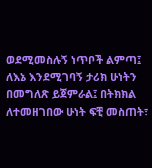ወደሚመስሉኝ ነጥቦች ልምጣ፤ ለእኔ እንደሚገባኝ ታሪክ ሁነትን በመግለጽ ይጀምራል፤ በትክክል ለተመዘገበው ሁነት ፍቺ መስጠት፣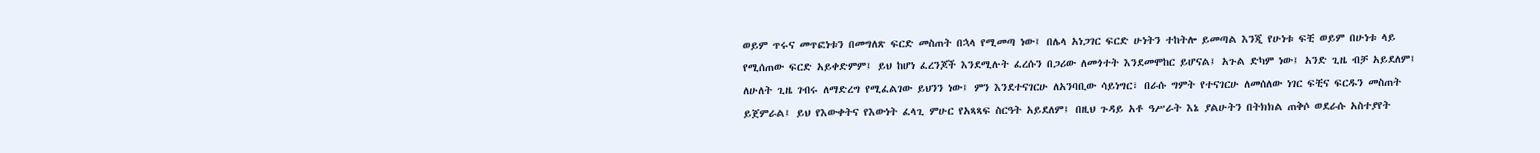ወይም ጥሩና መጥፎነቱን በመግለጽ ፍርድ መስጠት በኋላ የሚመጣ ነው፤ በሌላ አነጋገር ፍርድ ሁነትን ተከትሎ ይመጣል እንጂ የሁነቱ ፍቺ ወይም በሁነቱ ላይ የሚሰጠው ፍርድ አይቀድምም፤ ይህ ከሆነ ፈረንጆች እንደሚሉት ፈረሱን በጋሪው ለመጎተት እንደመሞከር ይሆናል፤ አጉል ድካም ነው፤ አንድ ጊዜ ብቻ አይደለም፤ ለሁለት ጊዜ ገብሩ ለማድረግ የሚፈልገው ይህንን ነው፤ ምን እንደተናገርሁ ለአንባቢው ሳይነግር፣ በራሱ ግምት የተናገርሁ ለመሰለው ነገር ፍቺና ፍርዱን መስጠት ይጀምራል፤ ይህ የእውቀትና የእውነት ፈላጊ ምሁር የአጻጻፍ ስርዓት አይደለም፤ በዚህ ጉዳይ አቶ ዓሥራት እኔ ያልሁትን በትክክል ጠቅሶ ወደራሱ አስተያየት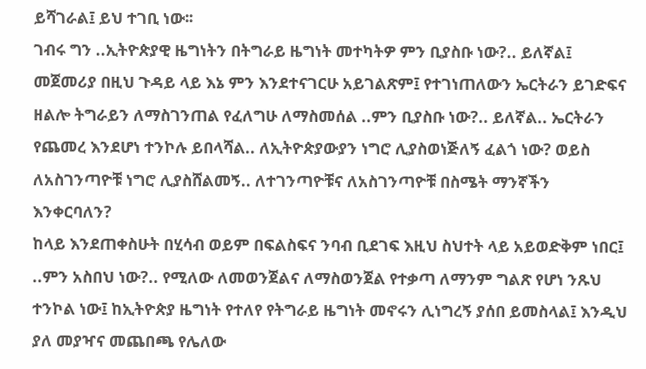ይሻገራል፤ ይህ ተገቢ ነው፡፡
ገብሩ ግን ..ኢትዮጵያዊ ዜግነትን በትግራይ ዜግነት መተካትዎ ምን ቢያስቡ ነው?.. ይለኛል፤ መጀመሪያ በዚህ ጉዳይ ላይ እኔ ምን እንደተናገርሁ አይገልጽም፤ የተገነጠለውን ኤርትራን ይገድፍና ዘልሎ ትግራይን ለማስገንጠል የፈለግሁ ለማስመሰል ..ምን ቢያስቡ ነው?.. ይለኛል.. ኤርትራን የጨመረ እንደሆነ ተንኮሉ ይበላሻል.. ለኢትዮጵያውያን ነግሮ ሊያስወነጅለኝ ፈልጎ ነው? ወይስ ለአስገንጣዮቹ ነግሮ ሊያስሸልመኝ.. ለተገንጣዮቹና ለአስገንጣዮቹ በስሜት ማንኛችን እንቀርባለን?
ከላይ እንደጠቀስሁት በሂሳብ ወይም በፍልስፍና ንባብ ቢደገፍ እዚህ ስህተት ላይ አይወድቅም ነበር፤ ..ምን አስበህ ነው?.. የሚለው ለመወንጀልና ለማስወንጀል የተቃጣ ለማንም ግልጽ የሆነ ንጹህ ተንኮል ነው፤ ከኢትዮጵያ ዜግነት የተለየ የትግራይ ዜግነት መኖሩን ሊነግረኝ ያሰበ ይመስላል፤ እንዲህ ያለ መያዣና መጨበጫ የሌለው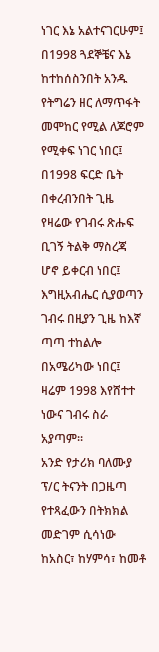ነገር እኔ አልተናገርሁም፤ በ1998 ጓደኞቼና እኔ ከተከሰስንበት አንዱ የትግሬን ዘር ለማጥፋት መሞከር የሚል ለጆሮም የሚቀፍ ነገር ነበር፤ በ1998 ፍርድ ቤት በቀረብንበት ጊዜ የዛሬው የገብሩ ጽሑፍ ቢገኝ ትልቅ ማስረጃ ሆኖ ይቀርብ ነበር፤ እግዚአብሔር ሲያወጣን ገብሩ በዚያን ጊዜ ከእኛ ጣጣ ተከልሎ በአሜሪካው ነበር፤ ዛሬም 1998 እየሸተተ ነውና ገብሩ ስራ አያጣም፡፡
አንድ የታሪክ ባለሙያ ፕ/ር ትናንት በጋዜጣ የተጻፈውን በትክክል መድገም ሲሳነው ከአስር፣ ከሃምሳ፣ ከመቶ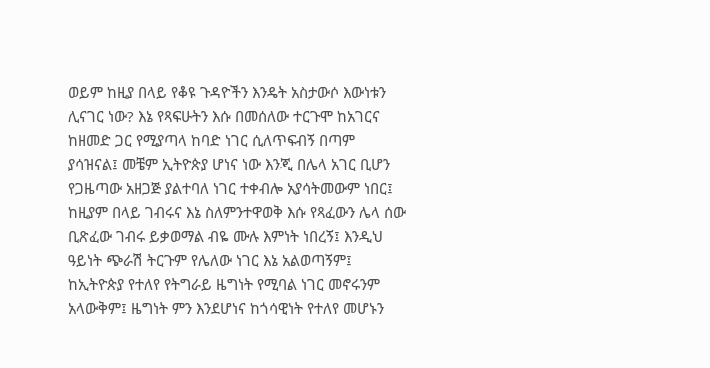ወይም ከዚያ በላይ የቆዩ ጉዳዮችን እንዴት አስታውሶ እውነቱን ሊናገር ነው? እኔ የጻፍሁትን እሱ በመሰለው ተርጉሞ ከአገርና ከዘመድ ጋር የሚያጣላ ከባድ ነገር ሲለጥፍብኝ በጣም ያሳዝናል፤ መቼም ኢትዮጵያ ሆነና ነው እንጂ በሌላ አገር ቢሆን የጋዜጣው አዘጋጅ ያልተባለ ነገር ተቀብሎ አያሳትመውም ነበር፤ ከዚያም በላይ ገብሩና እኔ ስለምንተዋወቅ እሱ የጻፈውን ሌላ ሰው ቢጽፈው ገብሩ ይቃወማል ብዬ ሙሉ እምነት ነበረኝ፤ እንዲህ ዓይነት ጭራሽ ትርጉም የሌለው ነገር እኔ አልወጣኝም፤ ከኢትዮጵያ የተለየ የትግራይ ዜግነት የሚባል ነገር መኖሩንም አላውቅም፤ ዜግነት ምን እንደሆነና ከጎሳዊነት የተለየ መሆኑን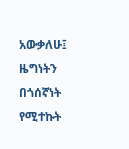አውቃለሁ፤ ዜግነትን በጎሰኛነት የሚተኩት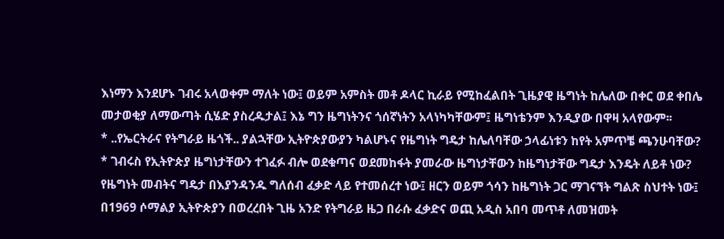እነማን እንደሆኑ ገብሩ አላወቀም ማለት ነው፤ ወይም አምስት መቶ ዶላር ኪራይ የሚከፈልበት ጊዜያዊ ዜግነት ከሌለው በቀር ወደ ቀበሌ መታወቂያ ለማውጣት ሲሄድ ያስረዱታል፤ እኔ ግን ዜግነትንና ጎሰኛነትን አላነካካቸውም፤ ዜግነቴንም እንዲያው በዋዛ አላየውም፡፡
* ..የኤርትራና የትግራይ ዜጎች.. ያልኋቸው ኢትዮጵያውያን ካልሆኑና የዜግነት ግዴታ ከሌለባቸው ኃላፊነቱን ከየት አምጥቼ ጫንሁባቸው?
* ገብሩስ የኢትዮጵያ ዜግነታቸውን ተገፈፉ ብሎ ወደቁጣና ወደመከፋት ያመራው ዜግነታቸውን ከዜግነታቸው ግዴታ እንዴት ለይቶ ነው?
የዜግነት መብትና ግዴታ በእያንዳንዱ ግለሰብ ፈቃድ ላይ የተመሰረተ ነው፤ ዘርን ወይም ጎሳን ከዜግነት ጋር ማገናኘት ግልጽ ስህተት ነው፤ በ1969 ሶማልያ ኢትዮጵያን በወረረበት ጊዜ አንድ የትግራይ ዜጋ በራሱ ፈቃድና ወጪ አዲስ አበባ መጥቶ ለመዝመት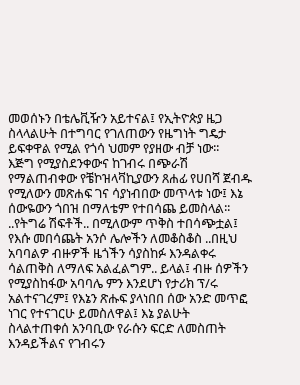መወሰኑን በቴሌቪዥን አይተናል፤ የኢትዮጵያ ዜጋ ስላላልሁት በተግባር የገለጠውን የዜግነት ግዴታ ይፍቀዋል የሚል የጎሳ ህመም የያዘው ብቻ ነው፡፡
እጅግ የሚያስደንቀውና ከገብሩ በጭራሽ የማልጠብቀው የቼኮዝላቫኪያውን ጸሐፊ የሀበሻ ጀብዱ የሚለውን መጽሐፍ ገና ሳያነብበው መጥላቱ ነው፤ እኔ ሰውዬውን ጎበዝ በማለቴም የተበሳጨ ይመስላል፡፡
..የትግሬ ሽፍቶች.. በሚለውም ጥቅስ ተበሳጭቷል፤ የእሱ መበሳጨት አንሶ ሌሎችን ለመቆስቆስ ..በዚህ አባባልዎ ብዙዎች ዜጎችን ሳያስከፉ እንዳልቀሩ ሳልጠቅስ ለማለፍ አልፈልግም.. ይላል፤ ብዙ ሰዎችን የሚያስከፋው አባባሌ ምን እንደሆነ የታሪክ ፕ/ሩ አልተናገረም፤ የእኔን ጽሑፍ ያላነበበ ሰው አንድ መጥፎ ነገር የተናገርሁ ይመስለዋል፤ እኔ ያልሁት ስላልተጠቀሰ አንባቢው የራሱን ፍርድ ለመስጠት እንዳይችልና የገብሩን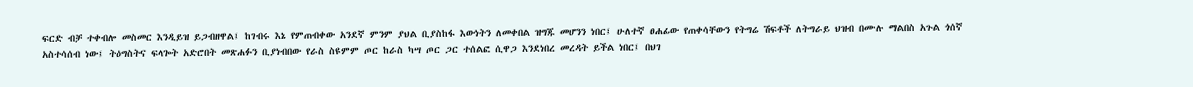ፍርድ ብቻ ተቀብሎ መስመር እንዲይዝ ይጋብዘዋል፤ ከገብሩ እኔ የምጠብቀው አንደኛ ምንም ያህል ቢያስከፋ እውነትን ለመቀበል ዝግጁ መሆንን ነበር፤ ሁለተኛ ፀሐፊው የጠቀሳቸውን የትግሬ ሽፍቶች ለትግራይ ህዝብ በሙሉ ማልበስ አጉል ጎሰኛ አስተሳሰብ ነው፤ ትዕግስትና ፍላጐት አድሮበት መጽሐፉን ቢያነብበው የራስ ስዩምም ጦር ከራስ ካሣ ጦር ጋር ተሰልፎ ሲዋጋ እንደነበረ መረዳት ይችል ነበር፤ በህገ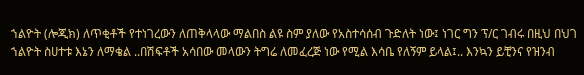ኀልዮት (ሎጂክ) ለጥቂቶች የተነገረውን ለጠቅላላው ማልበስ ልዩ ስም ያለው የአስተሳሰብ ጉድለት ነው፤ ነገር ግን ፕ/ር ገብሩ በዚህ በህገ ኀልዮት ስሀተቱ እኔን ለማቄል ..በሽፍቶች አሳበው መላውን ትግሬ ለመፈረጅ ነው የሚል እሳቤ የለኝም ይላል፤.. እንኳን ይቺንና የዝንብ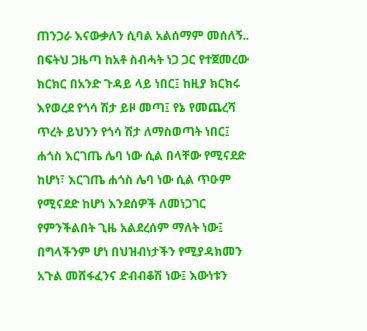ጠንጋራ እናውቃለን ሲባል አልሰማም መሰለኝ..
በፍትህ ጋዜጣ ከአቶ ስብሓት ነጋ ጋር የተጀመረው ክርክር በአንድ ጉዳይ ላይ ነበር፤ ከዚያ ክርክሩ እየወረደ የጎሳ ሽታ ይዞ መጣ፤ የኔ የመጨረሻ ጥረት ይህንን የጎሳ ሽታ ለማስወጣት ነበር፤ ሐጎስ እርገጤ ሌባ ነው ሲል በላቸው የሚናደድ ከሆነ፣ እርገጤ ሐጎስ ሌባ ነው ሲል ጥዑም የሚናደድ ከሆነ እንደሰዎች ለመነጋገር የምንችልበት ጊዜ አልደረሰም ማለት ነው፤ በግላችንም ሆነ በህዝብነታችን የሚያዳክመን አጉል መሸፋፈንና ድብብቆሽ ነው፤ እውነቱን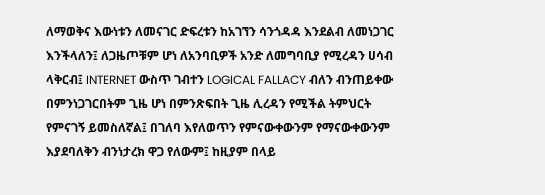ለማወቅና እውነቱን ለመናገር ድፍረቱን ከአገኘን ሳንጎዳዳ እንደልብ ለመነጋገር እንችላለን፤ ለጋዜጦቹም ሆነ ለአንባቢዎች አንድ ለመግባቢያ የሚረዳን ሀሳብ ላቅርብ፤ INTERNET ውስጥ ገብተን LOGICAL FALLACY ብለን ብንጠይቀው በምንነጋገርበትም ጊዜ ሆነ በምንጽፍበት ጊዜ ሊረዳን የሚችል ትምህርት የምናገኝ ይመስለኛል፤ በገለባ እየለወጥን የምናውቀውንም የማናውቀውንም እያደባለቅን ብንነታረክ ዋጋ የለውም፤ ከዚያም በላይ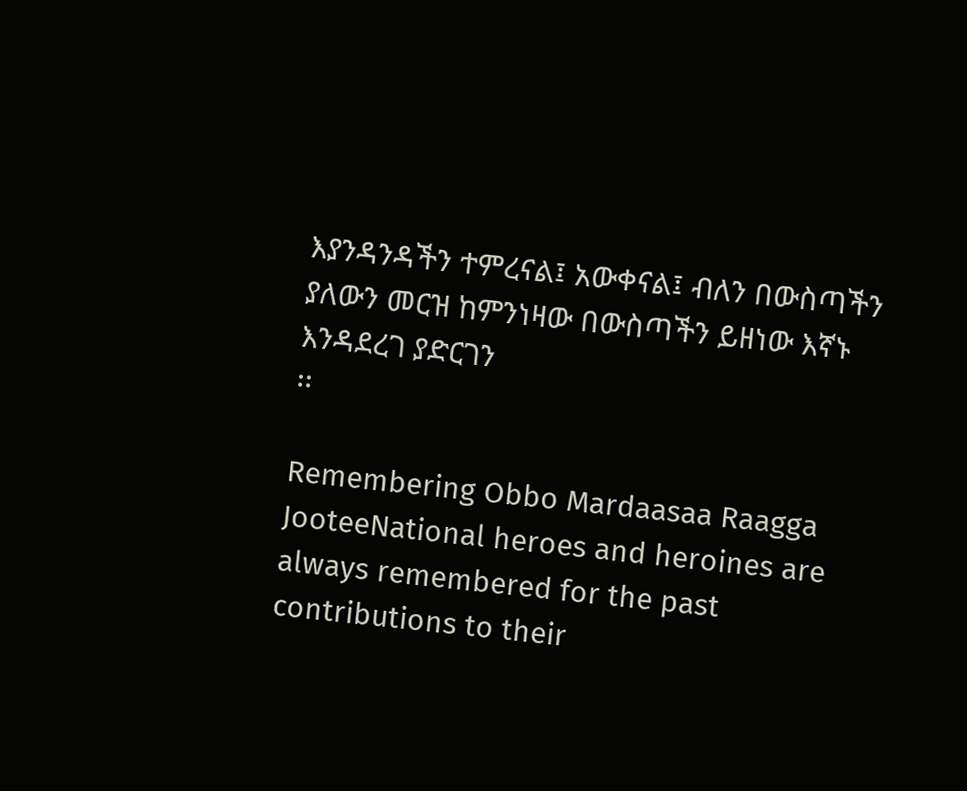እያንዳንዳችን ተምረናል፤ አውቀናል፤ ብለን በውስጣችን ያለውን መርዝ ከምንነዛው በውስጣችን ይዘነው እኛኑ እንዳደረገ ያድርገን
፡፡

Remembering Obbo Mardaasaa Raagga JooteeNational heroes and heroines are always remembered for the past contributions to their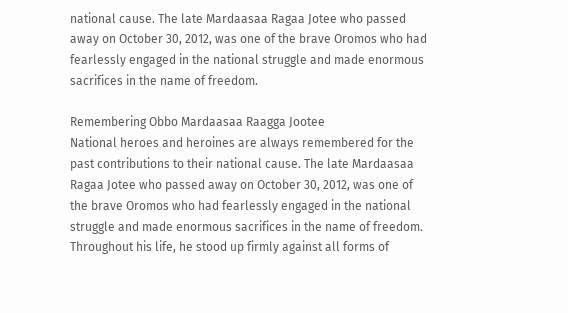national cause. The late Mardaasaa Ragaa Jotee who passed away on October 30, 2012, was one of the brave Oromos who had fearlessly engaged in the national struggle and made enormous sacrifices in the name of freedom.

Remembering Obbo Mardaasaa Raagga Jootee
National heroes and heroines are always remembered for the past contributions to their national cause. The late Mardaasaa Ragaa Jotee who passed away on October 30, 2012, was one of the brave Oromos who had fearlessly engaged in the national struggle and made enormous sacrifices in the name of freedom. Throughout his life, he stood up firmly against all forms of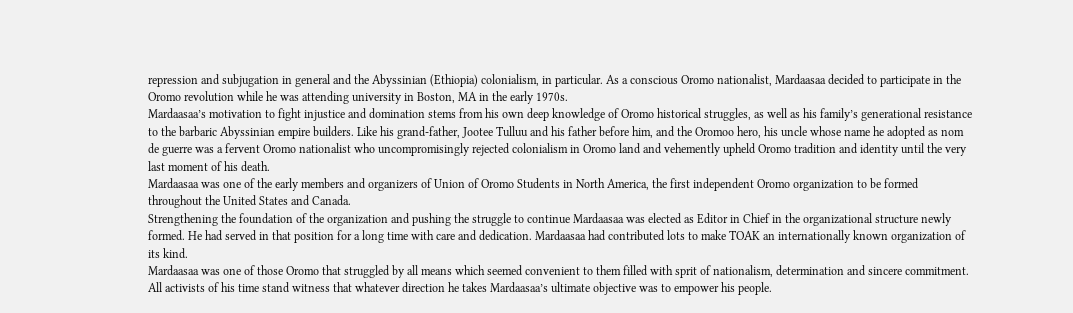repression and subjugation in general and the Abyssinian (Ethiopia) colonialism, in particular. As a conscious Oromo nationalist, Mardaasaa decided to participate in the Oromo revolution while he was attending university in Boston, MA in the early 1970s.
Mardaasaa’s motivation to fight injustice and domination stems from his own deep knowledge of Oromo historical struggles, as well as his family’s generational resistance to the barbaric Abyssinian empire builders. Like his grand-father, Jootee Tulluu and his father before him, and the Oromoo hero, his uncle whose name he adopted as nom de guerre was a fervent Oromo nationalist who uncompromisingly rejected colonialism in Oromo land and vehemently upheld Oromo tradition and identity until the very last moment of his death.
Mardaasaa was one of the early members and organizers of Union of Oromo Students in North America, the first independent Oromo organization to be formed throughout the United States and Canada.
Strengthening the foundation of the organization and pushing the struggle to continue Mardaasaa was elected as Editor in Chief in the organizational structure newly formed. He had served in that position for a long time with care and dedication. Mardaasaa had contributed lots to make TOAK an internationally known organization of its kind.
Mardaasaa was one of those Oromo that struggled by all means which seemed convenient to them filled with sprit of nationalism, determination and sincere commitment. All activists of his time stand witness that whatever direction he takes Mardaasaa’s ultimate objective was to empower his people.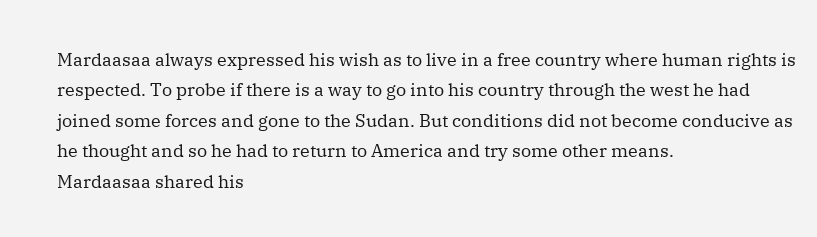Mardaasaa always expressed his wish as to live in a free country where human rights is respected. To probe if there is a way to go into his country through the west he had joined some forces and gone to the Sudan. But conditions did not become conducive as he thought and so he had to return to America and try some other means.
Mardaasaa shared his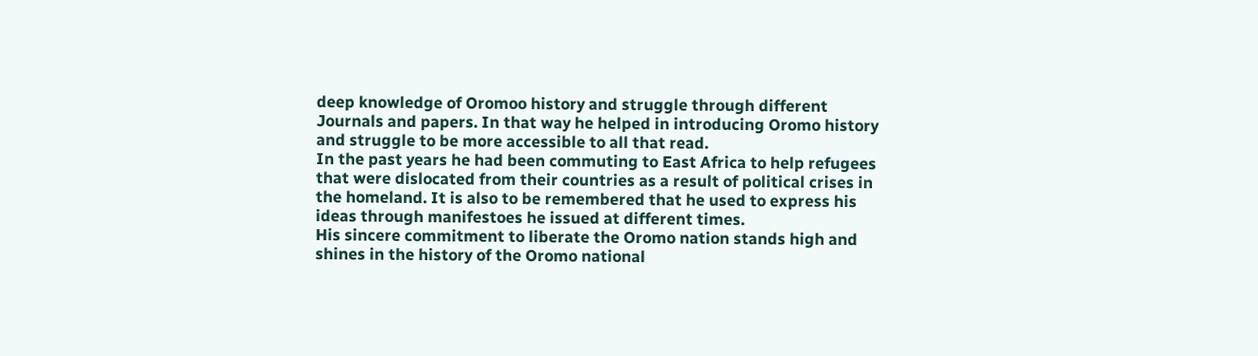deep knowledge of Oromoo history and struggle through different Journals and papers. In that way he helped in introducing Oromo history and struggle to be more accessible to all that read.
In the past years he had been commuting to East Africa to help refugees that were dislocated from their countries as a result of political crises in the homeland. It is also to be remembered that he used to express his ideas through manifestoes he issued at different times.
His sincere commitment to liberate the Oromo nation stands high and shines in the history of the Oromo national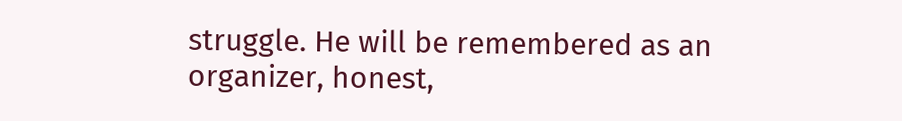struggle. He will be remembered as an organizer, honest,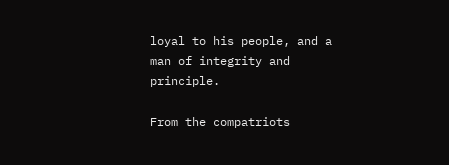loyal to his people, and a man of integrity and principle.

From the compatriots